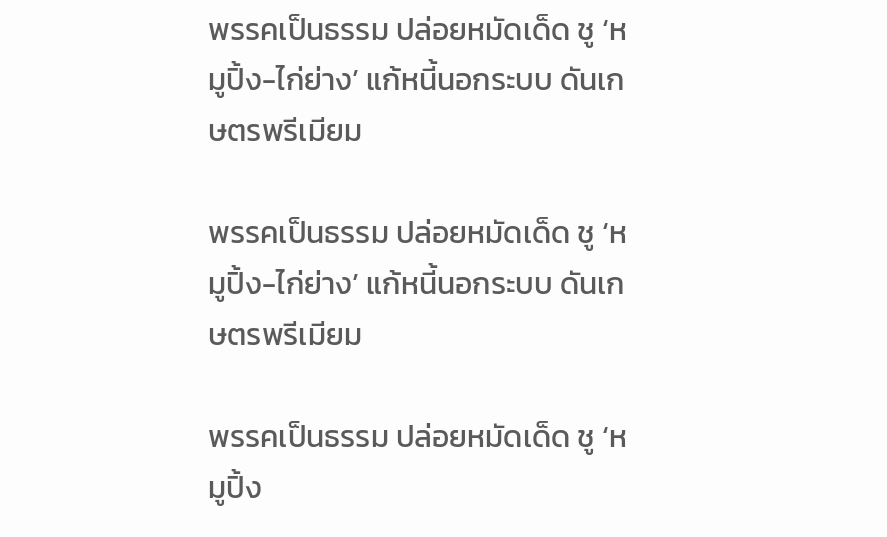พรรคเป็นธรรม ปล่อยหมัดเด็ด ชู ‘หมูปิ้ง-ไก่ย่าง’ แก้หนี้นอกระบบ ดันเกษตรพรีเมียม

พรรคเป็นธรรม ปล่อยหมัดเด็ด ชู ‘หมูปิ้ง-ไก่ย่าง’ แก้หนี้นอกระบบ ดันเกษตรพรีเมียม

พรรคเป็นธรรม ปล่อยหมัดเด็ด ชู ‘หมูปิ้ง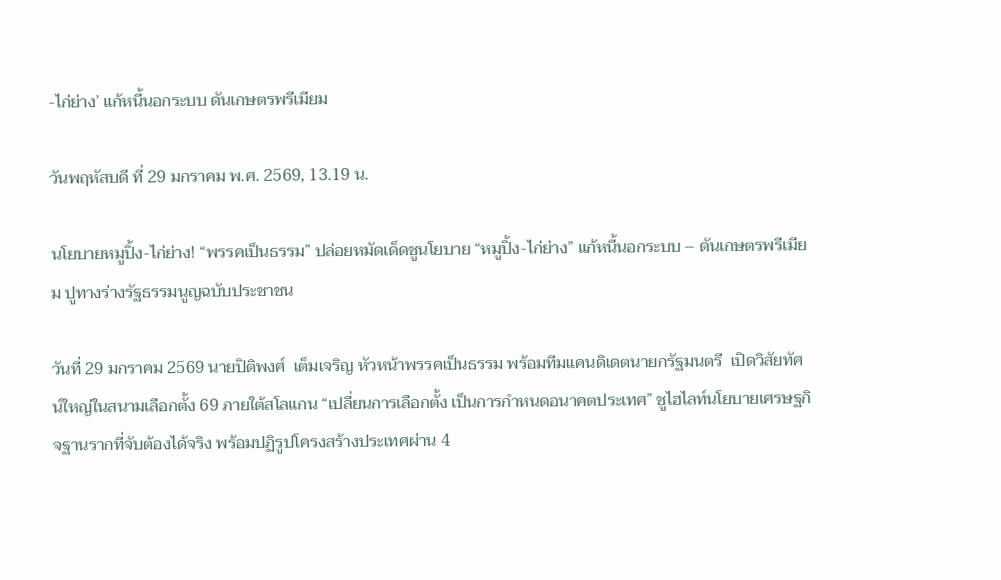-ไก่ย่าง’ แก้หนี้นอกระบบ ดันเกษตรพรีเมียม

วันพฤหัสบดี ที่ 29 มกราคม พ.ศ. 2569, 13.19 น.

นโยบายหมูปิ้ง-ไก่ย่าง! “พรรคเป็นธรรม” ปล่อยหมัดเด็ดชูนโยบาย “หมูปิ้ง-ไก่ย่าง” แก้หนี้นอกระบบ – ดันเกษตรพรีเมียม ปูทางร่างรัฐธรรมนูญฉบับประชาชน

วันที่ 29 มกราคม 2569 นายปิติพงศ์  เต็มเจริญ หัวหน้าพรรคเป็นธรรม พร้อมทีมแคนดิเดตนายกรัฐมนตรี  เปิดวิสัยทัศน์ใหญ่ในสนามเลือกตั้ง 69 ภายใต้สโลแกน “เปลี่ยนการเลือกตั้ง เป็นการกำหนดอนาคตประเทศ” ชูไฮไลท์นโยบายเศรษฐกิจฐานรากที่จับต้องได้จริง พร้อมปฏิรูปโครงสร้างประเทศผ่าน 4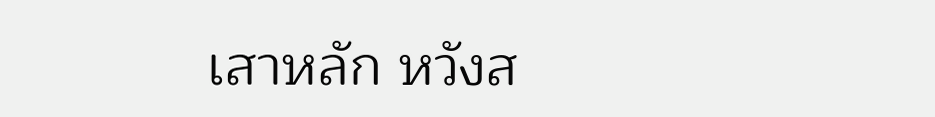เสาหลัก หวังส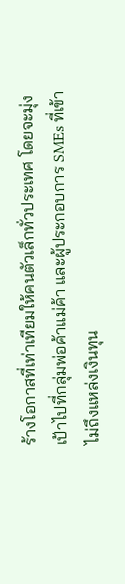ร้างโอกาสที่เท่าเทียมให้คนตัวเล็กทั่วประเทศ โดยจะมุ่งเป้าไปที่กลุ่มพ่อค้าแม่ค้า และผู้ประกอบการ SMEs ที่เข้าไม่ถึงแหล่งเงินทุน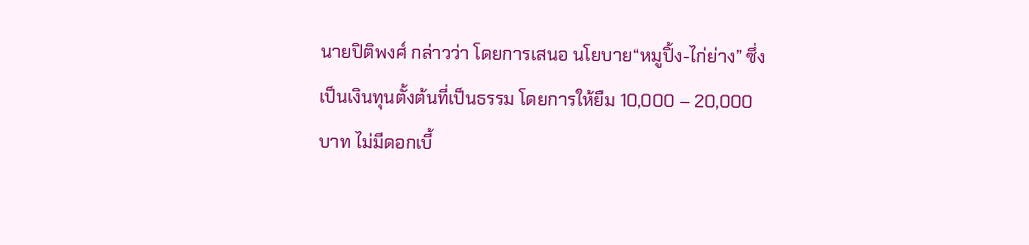นายปิติพงศ์ กล่าวว่า โดยการเสนอ นโยบาย“หมูปิ้ง-ไก่ย่าง” ซึ่งเป็นเงินทุนตั้งต้นที่เป็นธรรม โดยการให้ยืม 10,000 – 20,000 บาท ไม่มีดอกเบี้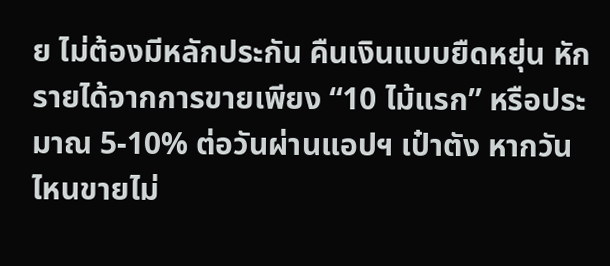ย ไม่ต้องมีหลักประกัน คืนเงินแบบยืดหยุ่น หักรายได้จากการขายเพียง “10 ไม้แรก” หรือประมาณ 5-10% ต่อวันผ่านแอปฯ เป๋าตัง หากวันไหนขายไม่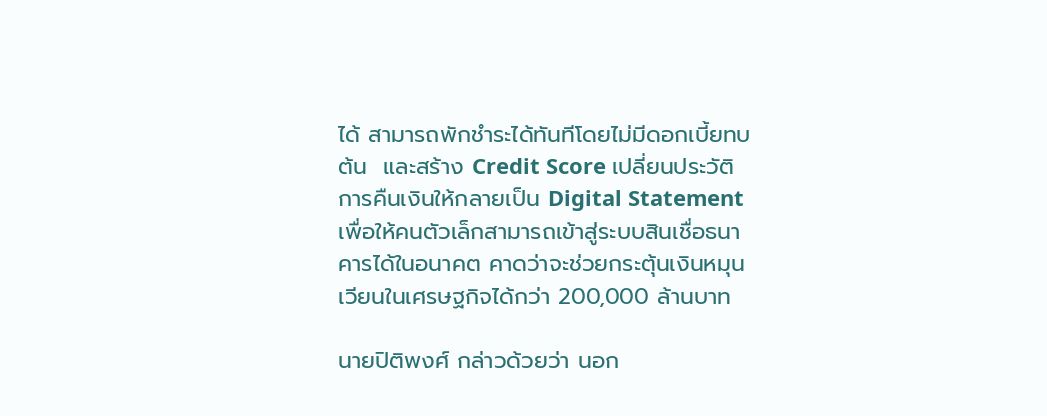ได้ สามารถพักชำระได้ทันทีโดยไม่มีดอกเบี้ยทบต้น  และสร้าง Credit Score เปลี่ยนประวัติการคืนเงินให้กลายเป็น Digital Statement เพื่อให้คนตัวเล็กสามารถเข้าสู่ระบบสินเชื่อธนาคารได้ในอนาคต คาดว่าจะช่วยกระตุ้นเงินหมุนเวียนในเศรษฐกิจได้กว่า 200,000 ล้านบาท

นายปิติพงศ์ กล่าวด้วยว่า นอก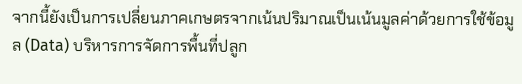จากนี้ยังเป็นการเปลี่ยนภาคเกษตรจากเน้นปริมาณเป็นเน้นมูลค่าด้วยการใช้ข้อมูล (Data) บริหารการจัดการพื้นที่ปลูก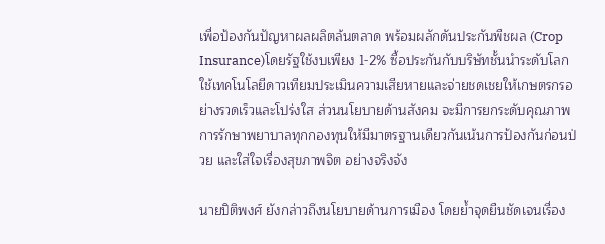เพื่อป้องกันปัญหาผลผลิตล้นตลาด พร้อมผลักดันประกันพืชผล (Crop Insurance)โดยรัฐใช้งบเพียง 1-2% ซื้อประกันกับบริษัทชั้นนำระดับโลก ใช้เทคโนโลยีดาวเทียมประเมินความเสียหายและจ่ายชดเชยให้เกษตรกรอย่างรวดเร็วและโปร่งใส ส่วนนโยบายด้านสังคม จะมีการยกระดับคุณภาพการรักษาพยาบาลทุกกองทุนให้มีมาตรฐานเดียวกันเน้นการป้องกันก่อนป่วย และใส่ใจเรื่องสุขภาพจิต อย่างจริงจัง

นายปิติพงศ์ ยังกล่าวถึงนโยบายด้านการเมือง โดยย้ำจุดยืนชัดเจนเรื่อง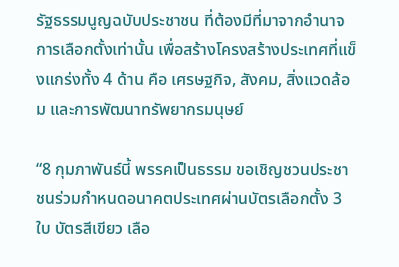รัฐธรรมนูญฉบับประชาชน ที่ต้องมีที่มาจากอำนาจการเลือกตั้งเท่านั้น เพื่อสร้างโครงสร้างประเทศที่แข็งแกร่งทั้ง 4 ด้าน คือ เศรษฐกิจ, สังคม, สิ่งแวดล้อม และการพัฒนาทรัพยากรมนุษย์

“8 กุมภาพันธ์นี้ พรรคเป็นธรรม ขอเชิญชวนประชาชนร่วมกำหนดอนาคตประเทศผ่านบัตรเลือกตั้ง 3 ใบ บัตรสีเขียว เลือ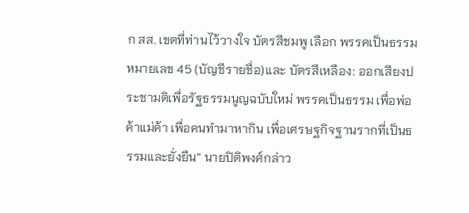ก สส. เขตที่ท่านไว้วางใจ บัตรสีชมพู เลือก พรรคเป็นธรรม หมายเลข 45 (บัญชีรายชื่อ)และ บัตรสีเหลือง: ออกเสียงประชามติเพื่อรัฐธรรมนูญฉบับใหม่ พรรคเป็นธรรม เพื่อพ่อค้าแม่ค้า เพื่อคนทำมาหากิน เพื่อเศรษฐกิจฐานรากที่เป็นธรรมและยั่งยืน” นายปิติพงศ์กล่าว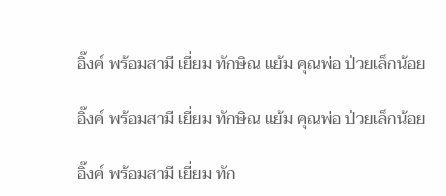อิ๊งค์ พร้อมสามี เยี่ยม ทักษิณ แย้ม คุณพ่อ ป่วยเล็กน้อย

อิ๊งค์ พร้อมสามี เยี่ยม ทักษิณ แย้ม คุณพ่อ ป่วยเล็กน้อย

อิ๊งค์ พร้อมสามี เยี่ยม ทัก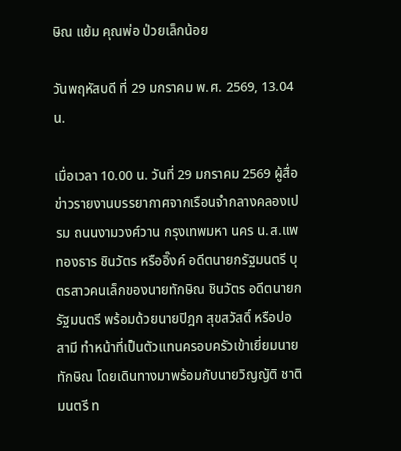ษิณ แย้ม คุณพ่อ ป่วยเล็กน้อย

วันพฤหัสบดี ที่ 29 มกราคม พ.ศ. 2569, 13.04 น.

เมื่อเวลา 10.00 น. วันที่ 29 มกราคม 2569 ผู้สื่อข่าวรายงานบรรยากาศจากเรือนจำกลางคลองเปรม ถนนงามวงศ์วาน กรุงเทพมหา นคร น.ส.แพทองธาร ชินวัตร หรืออิ๊งค์ อดีตนายกรัฐมนตรี บุตรสาวคนเล็กของนายทักษิณ ชินวัตร อดีตนายกรัฐมนตรี พร้อมด้วยนายปิฎก สุขสวัสดิ์ หรือปอ สามี ทำหน้าที่เป็นตัวแทนครอบครัวเข้าเยี่ยมนายทักษิณ โดยเดินทางมาพร้อมกับนายวิญญัติ ชาติมนตรี ท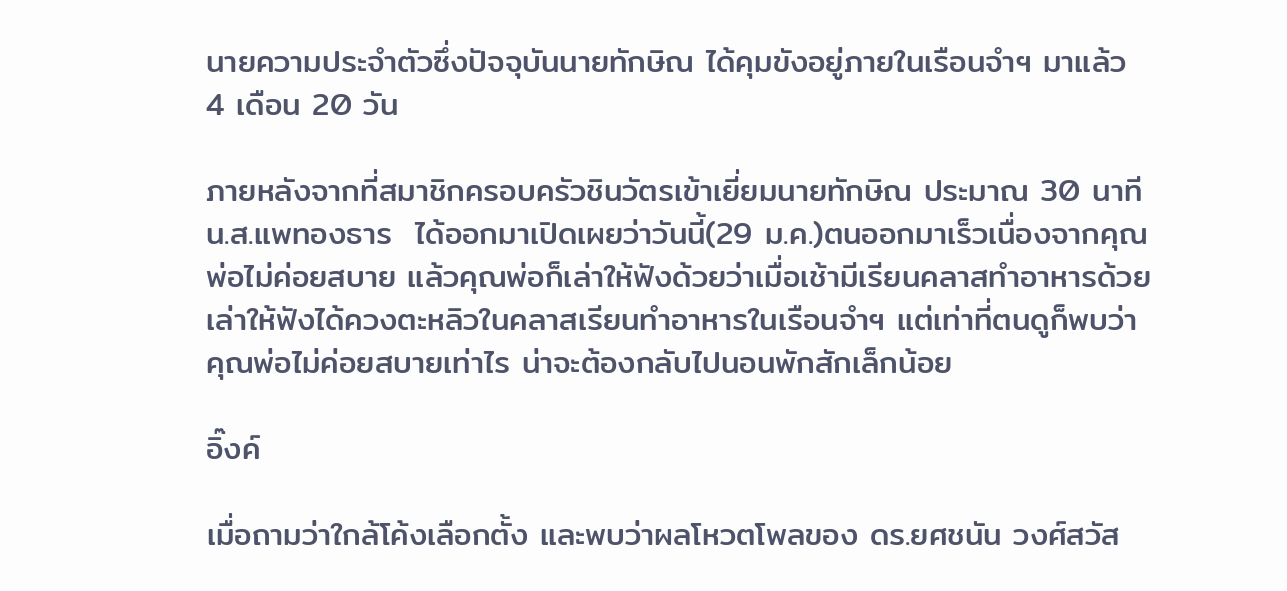นายความประจำตัวซึ่งปัจจุบันนายทักษิณ ได้คุมขังอยู่ภายในเรือนจำฯ มาแล้ว 4 เดือน 20 วัน

ภายหลังจากที่สมาชิกครอบครัวชินวัตรเข้าเยี่ยมนายทักษิณ ประมาณ 30 นาที น.ส.แพทองธาร  ได้ออกมาเปิดเผยว่าวันนี้(29 ม.ค.)ตนออกมาเร็วเนื่องจากคุณพ่อไม่ค่อยสบาย แล้วคุณพ่อก็เล่าให้ฟังด้วยว่าเมื่อเช้ามีเรียนคลาสทำอาหารด้วย เล่าให้ฟังได้ควงตะหลิวในคลาสเรียนทำอาหารในเรือนจำฯ แต่เท่าที่ตนดูก็พบว่าคุณพ่อไม่ค่อยสบายเท่าไร น่าจะต้องกลับไปนอนพักสักเล็กน้อย

อิ๊งค์

เมื่อถามว่าใกล้โค้งเลือกตั้ง และพบว่าผลโหวตโพลของ ดร.ยศชนัน วงศ์สวัส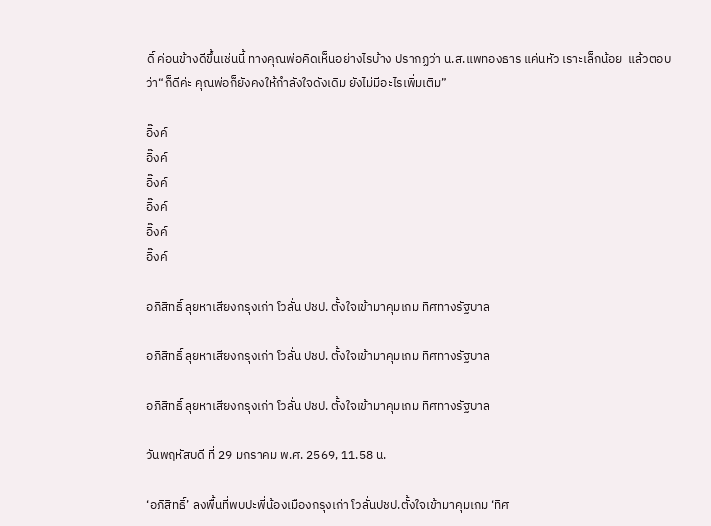ดิ์ ค่อนข้างดีขึ้นเช่นนี้ ทางคุณพ่อคิดเห็นอย่างไรบ้าง ปรากฏว่า น.ส.แพทองธาร แค่นหัว เราะเล็กน้อย  แล้วตอบว่า“ก็ดีค่ะ คุณพ่อก็ยังคงให้กำลังใจดังเดิม ยังไม่มีอะไรเพิ่มเติม”

อิ๊งค์
อิ๊งค์
อิ๊งค์
อิ๊งค์
อิ๊งค์
อิ๊งค์

อภิสิทธิ์ ลุยหาเสียงกรุงเก่า โวลั่น ปชป. ตั้งใจเข้ามาคุมเกม ทิศทางรัฐบาล

อภิสิทธิ์ ลุยหาเสียงกรุงเก่า โวลั่น ปชป. ตั้งใจเข้ามาคุมเกม ทิศทางรัฐบาล

อภิสิทธิ์ ลุยหาเสียงกรุงเก่า โวลั่น ปชป. ตั้งใจเข้ามาคุมเกม ทิศทางรัฐบาล

วันพฤหัสบดี ที่ 29 มกราคม พ.ศ. 2569, 11.58 น.

‘อภิสิทธิ์’ ลงพื้นที่พบปะพี่น้องเมืองกรุงเก่า โวลั่นปชป.ตั้งใจเข้ามาคุมเกม ‘ทิศ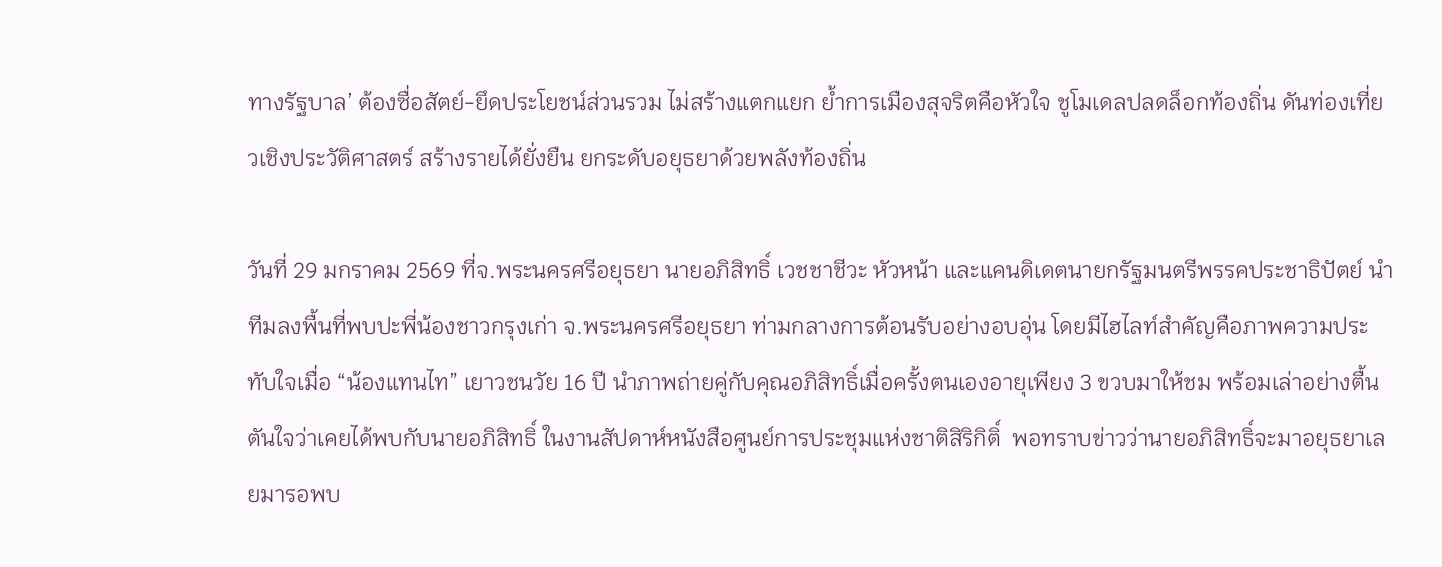ทางรัฐบาล’ ต้องซื่อสัตย์-ยึดประโยชน์ส่วนรวม ไม่สร้างแตกแยก ย้ำการเมืองสุจริตคือหัวใจ ชูโมเดลปลดล็อกท้องถิ่น ดันท่องเที่ยวเชิงประวัติศาสตร์ สร้างรายได้ยั่งยืน ยกระดับอยุธยาด้วยพลังท้องถิ่น

วันที่ 29 มกราคม 2569 ที่จ.พระนครศรีอยุธยา นายอภิสิทธิ์ เวชชาชีวะ หัวหน้า และแคนดิเดตนายกรัฐมนตรีพรรคประชาธิปัตย์ นำทีมลงพื้นที่พบปะพี่น้องชาวกรุงเก่า จ.พระนครศรีอยุธยา ท่ามกลางการต้อนรับอย่างอบอุ่น โดยมีไฮไลท์สำคัญคือภาพความประทับใจเมื่อ “น้องแทนไท” เยาวชนวัย 16 ปี นำภาพถ่ายคู่กับคุณอภิสิทธิ์เมื่อครั้งตนเองอายุเพียง 3 ขวบมาให้ชม พร้อมเล่าอย่างตื้นตันใจว่าเคยได้พบกับนายอภิสิทธิ์ ในงานสัปดาห์หนังสือศูนย์การประชุมแห่งชาติสิริกิติ์  พอทราบข่าวว่านายอภิสิทธิ์จะมาอยุธยาเลยมารอพบ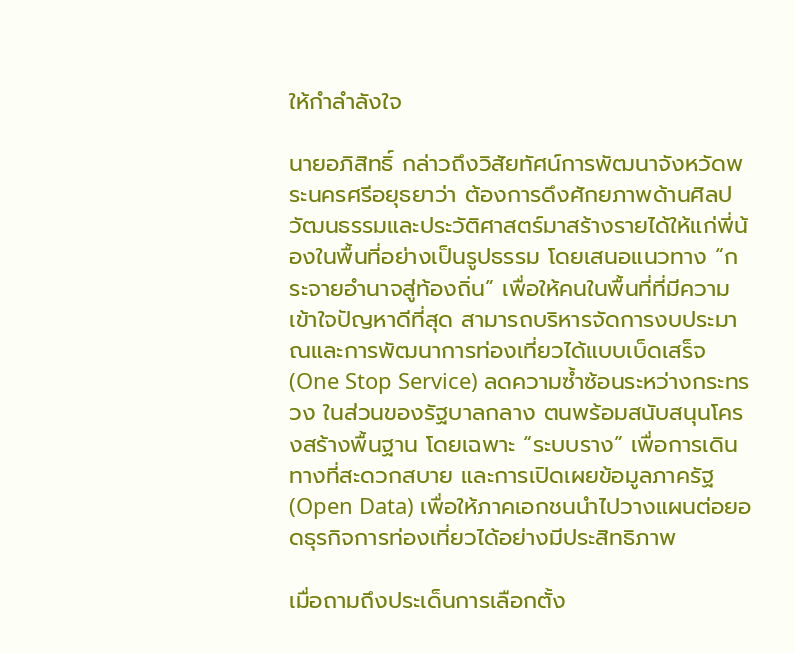ให้กำลำลังใจ

นายอภิสิทธิ์ กล่าวถึงวิสัยทัศน์การพัฒนาจังหวัดพระนครศรีอยุธยาว่า ต้องการดึงศักยภาพด้านศิลปวัฒนธรรมและประวัติศาสตร์มาสร้างรายได้ให้แก่พี่น้องในพื้นที่อย่างเป็นรูปธรรม โดยเสนอแนวทาง “กระจายอำนาจสู่ท้องถิ่น” เพื่อให้คนในพื้นที่ที่มีความเข้าใจปัญหาดีที่สุด สามารถบริหารจัดการงบประมาณและการพัฒนาการท่องเที่ยวได้แบบเบ็ดเสร็จ (One Stop Service) ลดความซ้ำซ้อนระหว่างกระทรวง ในส่วนของรัฐบาลกลาง ตนพร้อมสนับสนุนโครงสร้างพื้นฐาน โดยเฉพาะ “ระบบราง” เพื่อการเดินทางที่สะดวกสบาย และการเปิดเผยข้อมูลภาครัฐ (Open Data) เพื่อให้ภาคเอกชนนำไปวางแผนต่อยอดธุรกิจการท่องเที่ยวได้อย่างมีประสิทธิภาพ

เมื่อถามถึงประเด็นการเลือกตั้ง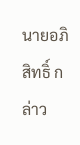นายอภิสิทธิ์ กล่าว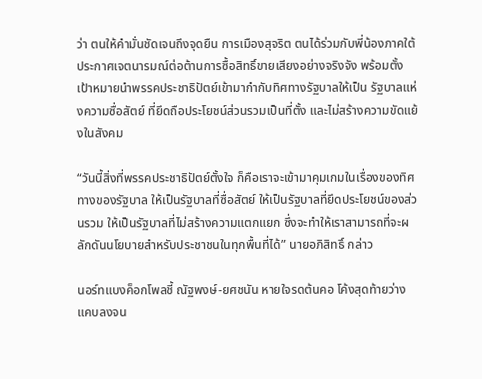ว่า ตนให้คำมั่นชัดเจนถึงจุดยืน การเมืองสุจริต ตนได้ร่วมกับพี่น้องภาคใต้ประกาศเจตนารมณ์ต่อต้านการซื้อสิทธิ์ขายเสียงอย่างจริงจัง พร้อมตั้งเป้าหมายนำพรรคประชาธิปัตย์เข้ามากำกับทิศทางรัฐบาลให้เป็น รัฐบาลแห่งความซื่อสัตย์ ที่ยึดถือประโยชน์ส่วนรวมเป็นที่ตั้ง และไม่สร้างความขัดแย้งในสังคม

“วันนี้สิ่งที่พรรคประชาธิปัตย์ตั้งใจ ก็คือเราจะเข้ามาคุมเกมในเรื่องของทิศทางของรัฐบาล ให้เป็นรัฐบาลที่ซื่อสัตย์ ให้เป็นรัฐบาลที่ยึดประโยชน์ของส่วนรวม ให้เป็นรัฐบาลที่ไม่สร้างความแตกแยก ซึ่งจะทำให้เราสามารถที่จะผลักดันนโยบายสำหรับประชาชนในทุกพื้นที่ได้” นายอภิสิทธิ์ กล่าว

นอร์ทแบงค็อกโพลชี้ ณัฐพงษ์-ยศชนัน หายใจรดต้นคอ โค้งสุดท้ายว่างแคบลงจน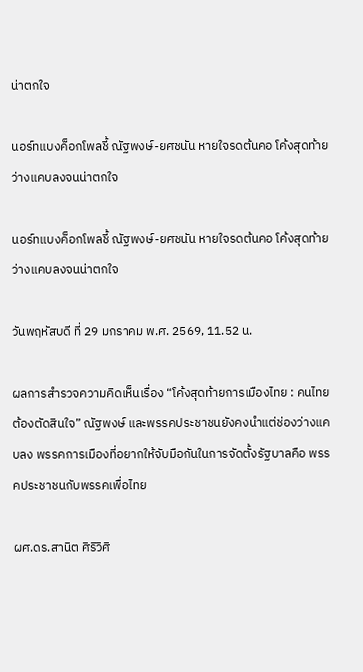น่าตกใจ

นอร์ทแบงค็อกโพลชี้ ณัฐพงษ์-ยศชนัน หายใจรดต้นคอ โค้งสุดท้ายว่างแคบลงจนน่าตกใจ

นอร์ทแบงค็อกโพลชี้ ณัฐพงษ์-ยศชนัน หายใจรดต้นคอ โค้งสุดท้ายว่างแคบลงจนน่าตกใจ

วันพฤหัสบดี ที่ 29 มกราคม พ.ศ. 2569, 11.52 น.

ผลการสำรวจความคิดเห็นเรื่อง “โค้งสุดท้ายการเมืองไทย : คนไทยต้องตัดสินใจ” ณัฐพงษ์ และพรรคประชาชนยังคงนำแต่ช่องว่างแคบลง พรรคการเมืองที่อยากให้จับมือกันในการจัดตั้งรัฐบาลคือ พรรคประชาชนกับพรรคเพื่อไทย

ผศ.ดร.สานิต ศิริวิศิ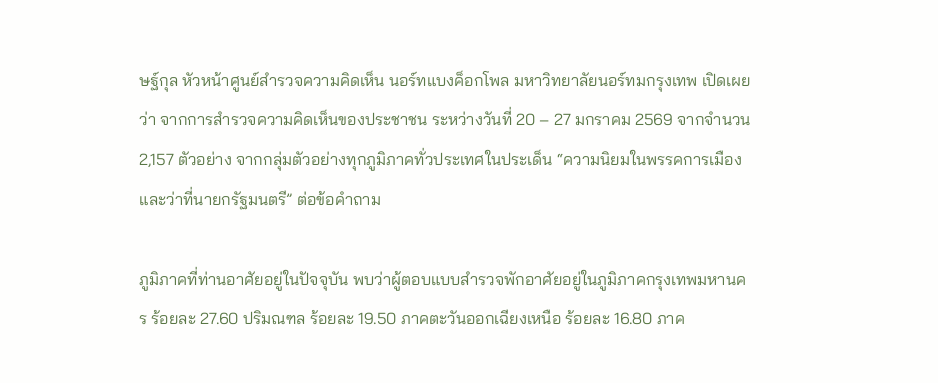ษฐ์กุล หัวหน้าศูนย์สำรวจความคิดเห็น นอร์ทแบงค็อกโพล มหาวิทยาลัยนอร์ทมกรุงเทพ เปิดเผยว่า จากการสำรวจความคิดเห็นของประชาชน ระหว่างวันที่ 20 – 27 มกราคม 2569 จากจำนวน 2,157 ตัวอย่าง จากกลุ่มตัวอย่างทุกภูมิภาคทั่วประเทศในประเด็น “ความนิยมในพรรคการเมืองและว่าที่นายกรัฐมนตรี” ต่อข้อคำถาม

ภูมิภาคที่ท่านอาศัยอยู่ในปัจจุบัน พบว่าผู้ตอบแบบสำรวจพักอาศัยอยู่ในภูมิภาคกรุงเทพมหานคร ร้อยละ 27.60 ปริมณฑล ร้อยละ 19.50 ภาคตะวันออกเฉียงเหนือ ร้อยละ 16.80 ภาค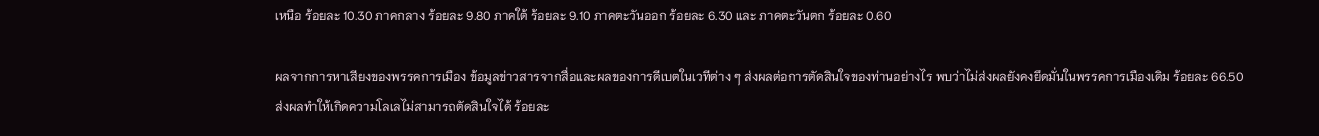เหนือ ร้อยละ 10.30 ภาคกลาง ร้อยละ 9.80 ภาคใต้ ร้อยละ 9.10 ภาคตะวันออก ร้อยละ 6.30 และ ภาคตะวันตก ร้อยละ 0.60

ผลจากการหาเสียงของพรรคการเมือง ข้อมูลข่าวสารจากสื่อและผลของการดีเบตในเวทีต่าง ๆ ส่งผลต่อการตัดสินใจของท่านอย่างไร พบว่าไม่ส่งผลยังคงยึดมั่นในพรรคการเมืองเดิม ร้อยละ 66.50 ส่งผลทำให้เกิดความโลเลไม่สามารถตัดสินใจได้ ร้อยละ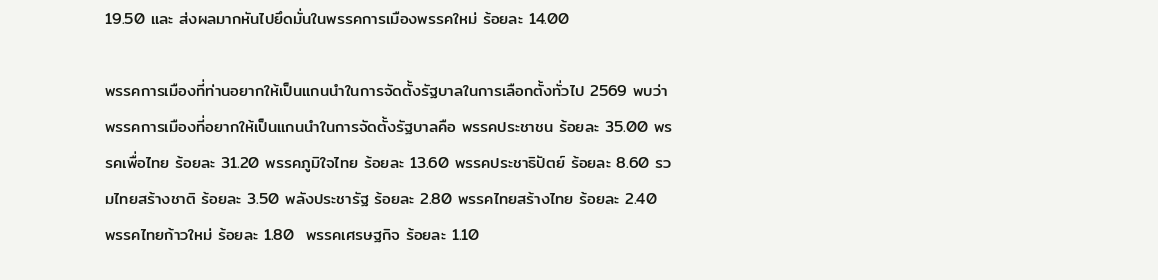19.50 และ ส่งผลมากหันไปยึดมั่นในพรรคการเมืองพรรคใหม่ ร้อยละ 14.00

พรรคการเมืองที่ท่านอยากให้เป็นแกนนำในการจัดตั้งรัฐบาลในการเลือกตั้งทั่วไป 2569 พบว่าพรรคการเมืองที่อยากให้เป็นแกนนำในการจัดตั้งรัฐบาลคือ พรรคประชาชน ร้อยละ 35.00 พรรคเพื่อไทย ร้อยละ 31.20 พรรคภูมิใจไทย ร้อยละ 13.60 พรรคประชาธิปัตย์ ร้อยละ 8.60 รวมไทยสร้างชาติ ร้อยละ 3.50 พลังประชารัฐ ร้อยละ 2.80 พรรคไทยสร้างไทย ร้อยละ 2.40  พรรคไทยก้าวใหม่ ร้อยละ 1.80  พรรคเศรษฐกิจ ร้อยละ 1.10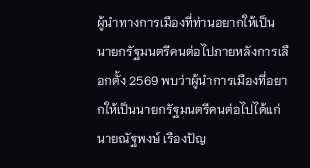ผู้นำทางการเมืองที่ท่านอยากให้เป็นนายกรัฐมนตรีคนต่อไปภายหลังการเลือกตั้ง 2569 พบว่าผู้นำการเมืองที่อยากให้เป็นนายกรัฐมนตรีคนต่อไปได้แก่นายณัฐพงษ์ เรืองปัญ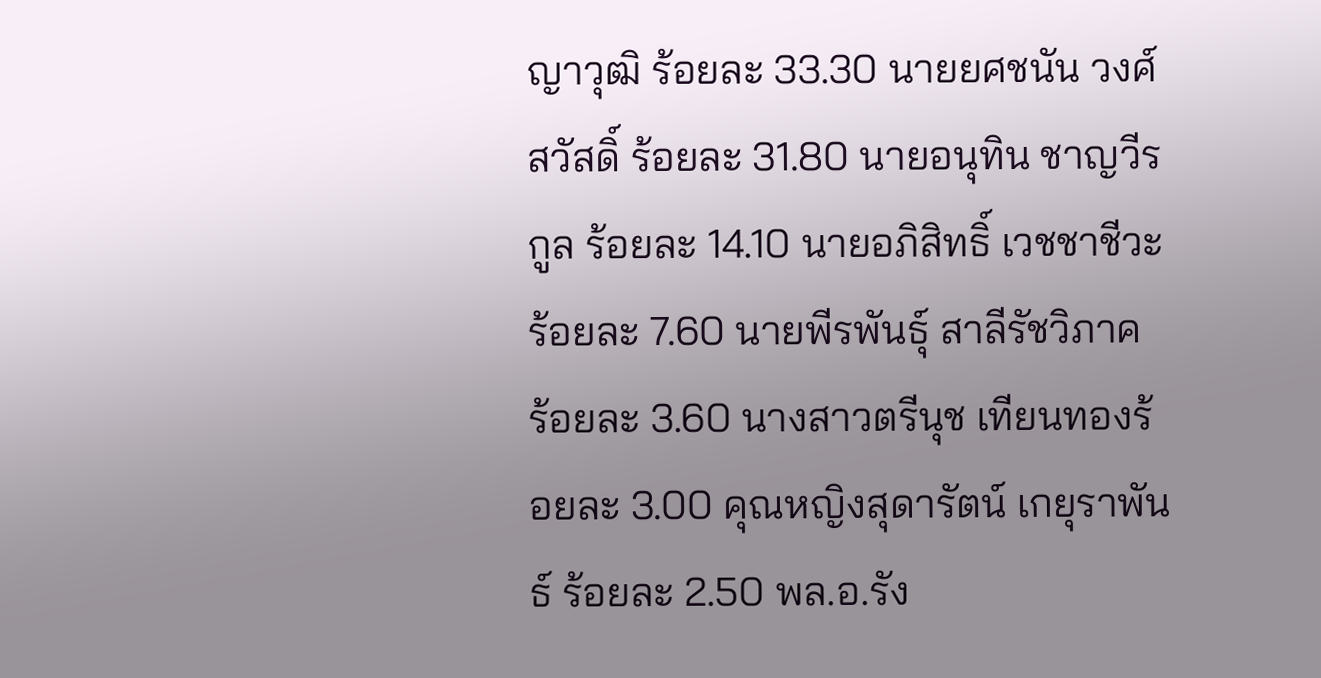ญาวุฒิ ร้อยละ 33.30 นายยศชนัน วงศ์สวัสดิ์ ร้อยละ 31.80 นายอนุทิน ชาญวีรกูล ร้อยละ 14.10 นายอภิสิทธิ์ เวชชาชีวะ ร้อยละ 7.60 นายพีรพันธุ์ สาลีรัชวิภาค ร้อยละ 3.60 นางสาวตรีนุช เทียนทองร้อยละ 3.00 คุณหญิงสุดารัตน์ เกยุราพันธ์ ร้อยละ 2.50 พล.อ.รัง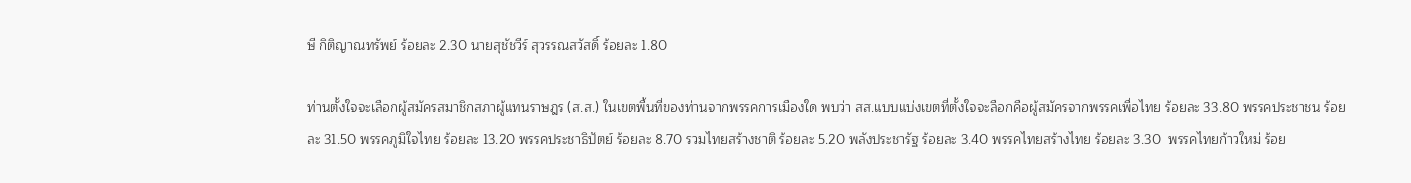ษี กิติญาณทรัพย์ ร้อยละ 2.30 นายสุชัชวีร์ สุวรรณสวัสดิ์ ร้อยละ 1.80

ท่านตั้งใจจะเลือกผู้สมัครสมาชิกสภาผู้แทนราษฎร (ส.ส.) ในเขตพื้นที่ของท่านจากพรรคการเมืองใด พบว่า สส.แบบแบ่งเขตที่ตั้งใจจะลือกคือผู้สมัครจากพรรคเพื่อไทย ร้อยละ 33.80 พรรคประชาชน ร้อยละ 31.50 พรรคภูมิใจไทย ร้อยละ 13.20 พรรคประชาธิปัตย์ ร้อยละ 8.70 รวมไทยสร้างชาติ ร้อยละ 5.20 พลังประชารัฐ ร้อยละ 3.40 พรรคไทยสร้างไทย ร้อยละ 3.30  พรรคไทยก้าวใหม่ ร้อย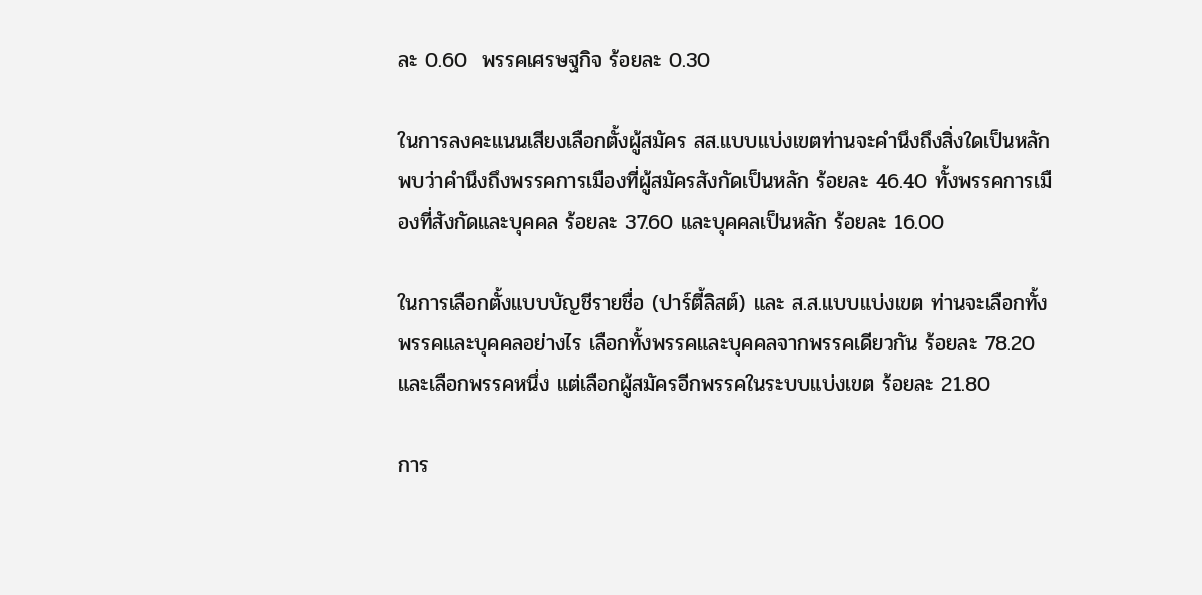ละ 0.60  พรรคเศรษฐกิจ ร้อยละ 0.30

ในการลงคะแนนเสียงเลือกตั้งผู้สมัคร สส.แบบแบ่งเขตท่านจะคำนึงถึงสิ่งใดเป็นหลักพบว่าคำนึงถึงพรรคการเมืองที่ผู้สมัครสังกัดเป็นหลัก ร้อยละ 46.40 ทั้งพรรคการเมืองที่สังกัดและบุคคล ร้อยละ 37.60 และบุคคลเป็นหลัก ร้อยละ 16.00

ในการเลือกตั้งแบบบัญชีรายชื่อ (ปาร์ตี้ลิสต์) และ ส.ส.แบบแบ่งเขต ท่านจะเลือกทั้งพรรคและบุคคลอย่างไร เลือกทั้งพรรคและบุคคลจากพรรคเดียวกัน ร้อยละ 78.20 และเลือกพรรคหนึ่ง แต่เลือกผู้สมัครอีกพรรคในระบบแบ่งเขต ร้อยละ 21.80

การ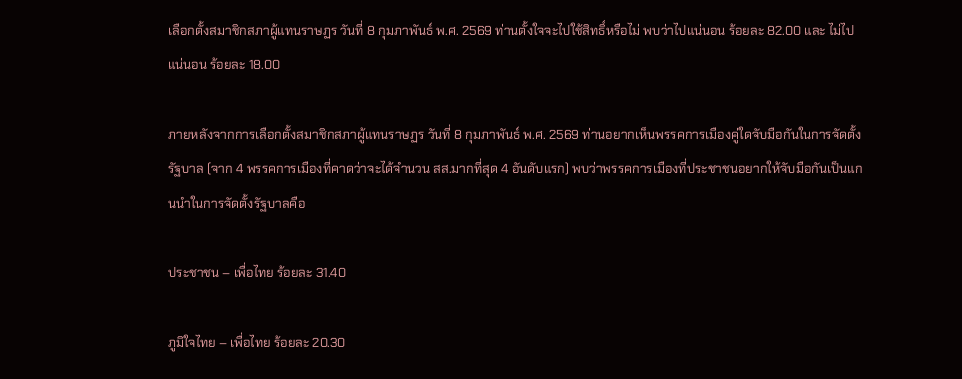เลือกตั้งสมาชิกสภาผู้แทนราษฏร วันที่ 8 กุมภาพันธ์ พ.ศ. 2569 ท่านตั้งใจจะไปใช้สิทธิ์หรือไม่ พบว่าไปแน่นอน ร้อยละ 82.00 และ ไม่ไปแน่นอน ร้อยละ 18.00

ภายหลังจากการเลือกตั้งสมาชิกสภาผู้แทนราษฏร วันที่ 8 กุมภาพันธ์ พ.ศ. 2569 ท่านอยากเห็นพรรคการเมืองคู่ใดจับมือกันในการจัดตั้งรัฐบาล (จาก 4 พรรคการเมืองที่คาดว่าจะได้จำนวน สส.มากที่สุด 4 อันดับแรก) พบว่าพรรคการเมืองที่ประชาชนอยากให้จับมือกันเป็นแกนนำในการจัดตั้งรัฐบาลคือ

ประชาชน – เพื่อไทย ร้อยละ 31.40

ภูมิใจไทย – เพื่อไทย ร้อยละ 20.30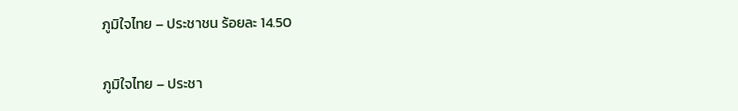ภูมิใจไทย – ประชาชน ร้อยละ 14.50

ภูมิใจไทย – ประชา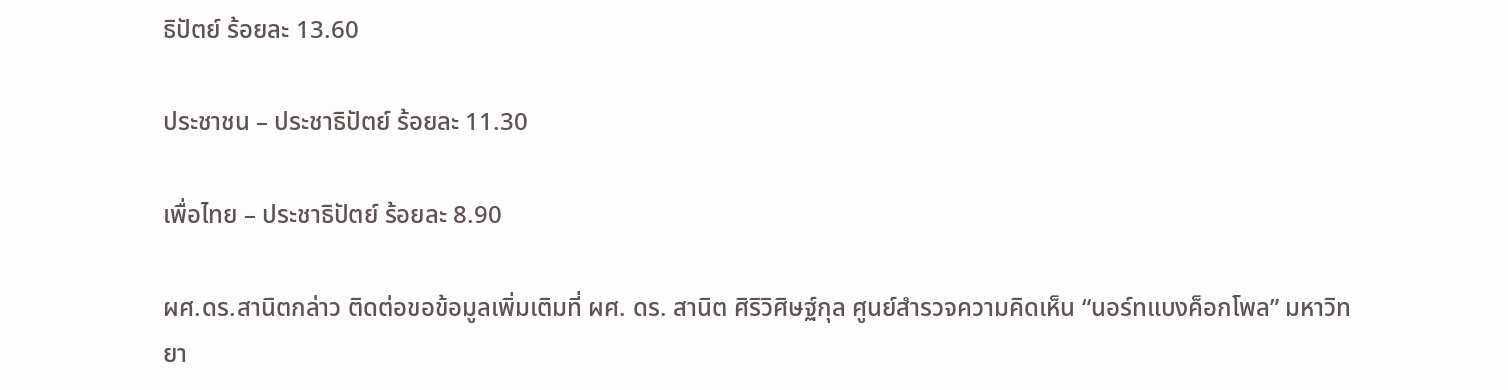ธิปัตย์ ร้อยละ 13.60

ประชาชน – ประชาธิปัตย์ ร้อยละ 11.30

เพื่อไทย – ประชาธิปัตย์ ร้อยละ 8.90

ผศ.ดร.สานิตกล่าว ติดต่อขอข้อมูลเพิ่มเติมที่ ผศ. ดร. สานิต ศิริวิศิษฐ์กุล ศูนย์สำรวจความคิดเห็น “นอร์ทแบงค็อกโพล” มหาวิทยา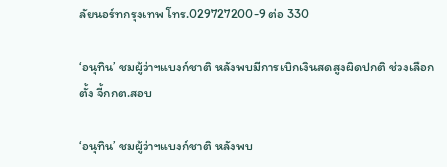ลัยนอร์ทกรุงเทพ โทร.029727200-9 ต่อ 330

‘อนุทิน’ ชมผู้ว่าฯแบงก์ชาติ หลังพบมีการเบิกเงินสดสูงผิดปกติ ช่วงเลือกตั้ง จี้กกต.สอบ

‘อนุทิน’ ชมผู้ว่าฯแบงก์ชาติ หลังพบ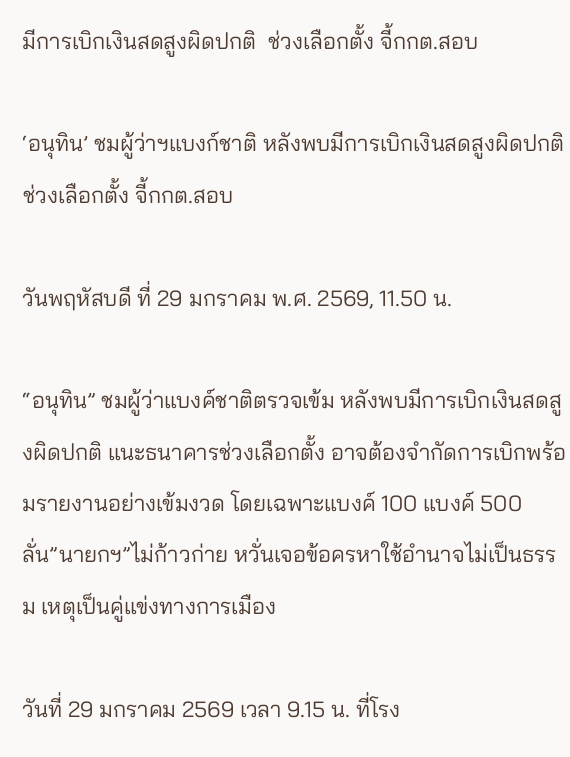มีการเบิกเงินสดสูงผิดปกติ  ช่วงเลือกตั้ง จี้กกต.สอบ

‘อนุทิน’ ชมผู้ว่าฯแบงก์ชาติ หลังพบมีการเบิกเงินสดสูงผิดปกติ ช่วงเลือกตั้ง จี้กกต.สอบ

วันพฤหัสบดี ที่ 29 มกราคม พ.ศ. 2569, 11.50 น.

“อนุทิน” ชมผู้ว่าแบงค์ชาติตรวจเข้ม หลังพบมีการเบิกเงินสดสูงผิดปกติ แนะธนาคารช่วงเลือกตั้ง อาจต้องจำกัดการเบิกพร้อมรายงานอย่างเข้มงวด โดยเฉพาะแบงค์ 100 แบงค์ 500  ลั่น”นายกฯ”ไม่ก้าวก่าย หวั่นเจอข้อครหาใช้อำนาจไม่เป็นธรรม เหตุเป็นคู่แข่งทางการเมือง

วันที่ 29 มกราคม 2569 เวลา 9.15 น. ที่โรง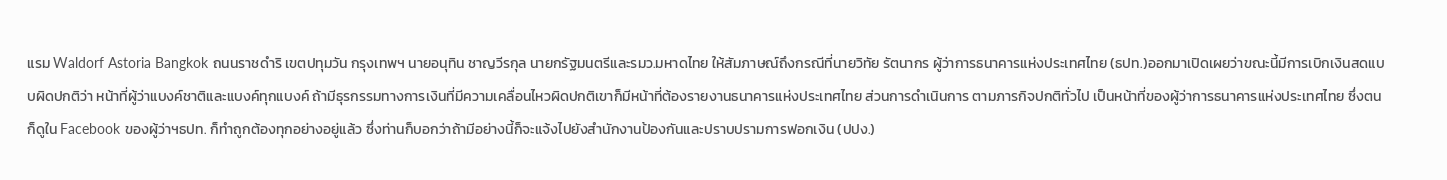แรม Waldorf Astoria Bangkok ถนนราชดำริ เขตปทุมวัน กรุงเทพฯ นายอนุทิน ชาญวีรกุล นายกรัฐมนตรีและรมว.มหาดไทย ให้สัมภาษณ์ถึงกรณีที่นายวิทัย รัตนากร ผู้ว่าการธนาคารแห่งประเทศไทย (ธปท.)ออกมาเปิดเผยว่าขณะนี้มีการเบิกเงินสดแบบผิดปกติว่า หน้าที่ผู้ว่าแบงค์ชาติและแบงค์ทุกแบงค์ ถ้ามีธุรกรรมทางการเงินที่มีความเคลื่อนไหวผิดปกติเขาก็มีหน้าที่ต้องรายงานธนาคารแห่งประเทศไทย ส่วนการดำเนินการ ตามภารกิจปกติทั่วไป เป็นหน้าที่ของผู้ว่าการธนาคารแห่งประเทศไทย ซึ่งตนก็ดูใน Facebook ของผู้ว่าฯธปท. ก็ทำถูกต้องทุกอย่างอยู่แล้ว ซึ่งท่านก็บอกว่าถ้ามีอย่างนี้ก็จะแจ้งไปยังสำนักงานป้องกันและปราบปรามการฟอกเงิน (ปปง.)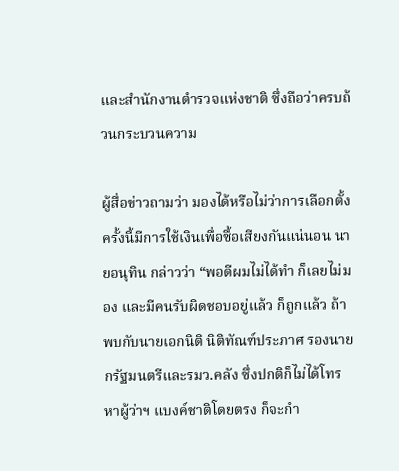และสำนักงานตำรวจแห่งชาติ ซึ่งถือว่าครบถ้วนกระบวนความ

ผู้สื่อข่าวถามว่า มองได้หรือไม่ว่าการเลือกตั้งครั้งนี้มีการใช้เงินเพื่อซื้อเสียงกันแน่นอน นายอนุทิน กล่าวว่า “พอดีผมไม่ได้ทำ ก็เลยไม่มอง และมีคนรับผิดชอบอยู่แล้ว ก็ถูกแล้ว ถ้าพบกับนายเอกนิติ นิติทัณฑ์ประภาศ รองนายกรัฐมนตรีและรมว.คลัง ซึ่งปกติก็ไม่ได้โทรหาผู้ว่าฯ แบงค์ชาติโดยตรง ก็จะกำ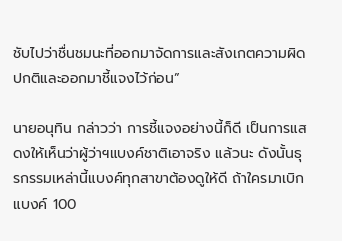ชับไปว่าชื่นชมนะที่ออกมาจัดการและสังเกตความผิดปกติและออกมาชี้แจงไว้ก่อน”

นายอนุทิน กล่าวว่า การชี้แจงอย่างนี้ก็ดี เป็นการแสดงให้เห็นว่าผู้ว่าฯแบงค์ชาติเอาจริง แล้วนะ ดังนั้นธุรกรรมเหล่านี้แบงค์ทุกสาขาต้องดูให้ดี ถ้าใครมาเบิกแบงค์ 100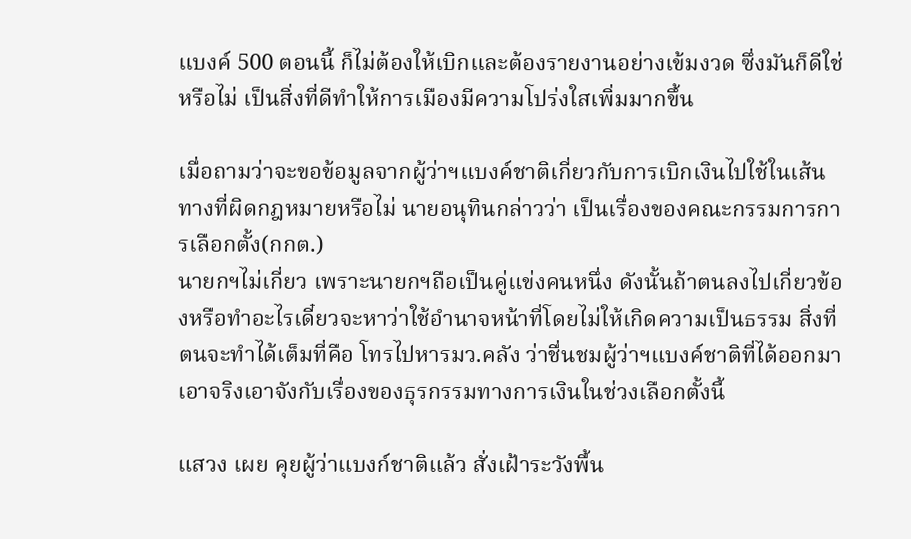แบงค์ 500 ตอนนี้ ก็ไม่ต้องให้เบิกและต้องรายงานอย่างเข้มงวด ซึ่งมันก็ดีใช่หรือไม่ เป็นสิ่งที่ดีทำให้การเมืองมีความโปร่งใสเพิ่มมากขึ้น

เมื่อถามว่าจะขอข้อมูลจากผู้ว่าฯแบงค์ชาติเกี่ยวกับการเบิกเงินไปใช้ในเส้นทางที่ผิดกฎหมายหรือไม่ นายอนุทินกล่าวว่า เป็นเรื่องของคณะกรรมการการเลือกตั้ง(กกต.)
นายกฯไม่เกี่ยว เพราะนายกฯถือเป็นคู่แข่งคนหนึ่ง ดังนั้นถ้าตนลงไปเกี่ยวข้องหรือทำอะไรเดี๋ยวจะหาว่าใช้อำนาจหน้าที่โดยไม่ให้เกิดความเป็นธรรม สิ่งที่ตนจะทำได้เต็มที่คือ โทรไปหารมว.คลัง ว่าชื่นชมผู้ว่าฯแบงค์ชาติที่ได้ออกมาเอาจริงเอาจังกับเรื่องของธุรกรรมทางการเงินในช่วงเลือกตั้งนี้

แสวง เผย คุยผู้ว่าแบงก์ชาติแล้ว สั่งเฝ้าระวังพื้น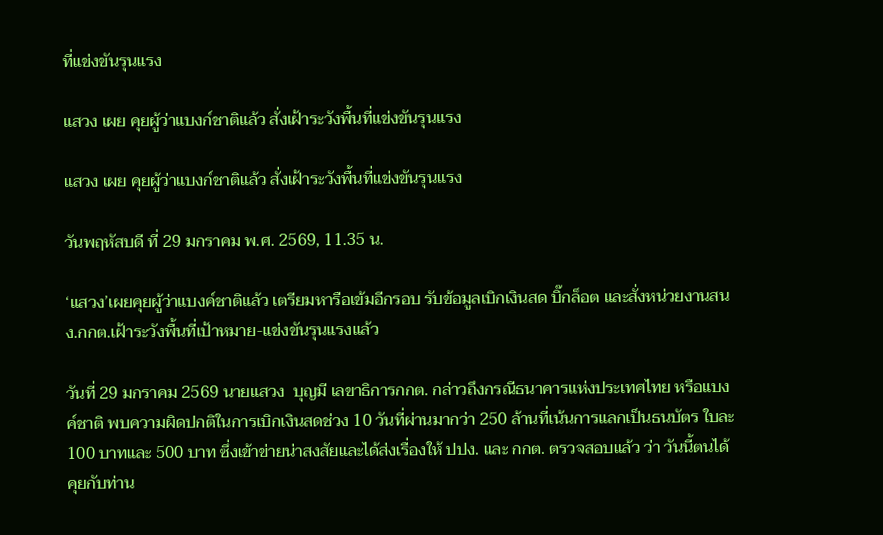ที่แข่งขันรุนแรง

แสวง เผย คุยผู้ว่าแบงก์ชาติแล้ว สั่งเฝ้าระวังพื้นที่แข่งขันรุนแรง

แสวง เผย คุยผู้ว่าแบงก์ชาติแล้ว สั่งเฝ้าระวังพื้นที่แข่งขันรุนแรง

วันพฤหัสบดี ที่ 29 มกราคม พ.ศ. 2569, 11.35 น.

‘แสวง’เผยคุยผู้ว่าแบงค์ชาติแล้ว เตรียมหารือเข้มอีกรอบ รับข้อมูลเบิกเงินสด บิ๊กล็อต และสั่งหน่วยงานสนง.กกต.เฝ้าระวังพื้นที่เป้าหมาย-แข่งขันรุนแรงแล้ว

วันที่ 29 มกราคม 2569 นายแสวง  บุญมี เลขาธิการกกต. กล่าวถึงกรณีธนาคารแห่งประเทศไทย หรือแบงค์ชาติ พบความผิดปกติในการเบิกเงินสดช่วง 10 วันที่ผ่านมากว่า 250 ล้านที่เน้นการแลกเป็นธนบัตร ใบละ 100 บาทและ 500 บาท ซึ่งเข้าข่ายน่าสงสัยและได้ส่งเรื่องให้ ปปง. และ กกต. ตรวจสอบแล้ว ว่า วันนี้ตนได้คุยกับท่าน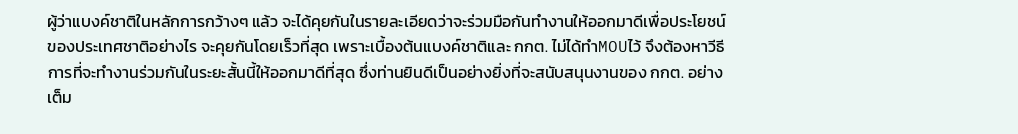ผู้ว่าแบงค์ชาติในหลักการกว้างๆ แล้ว จะได้คุยกันในรายละเอียดว่าจะร่วมมือกันทำงานให้ออกมาดีเพื่อประโยชน์ของประเทศชาติอย่างไร จะคุยกันโดยเร็วที่สุด เพราะเบื้องต้นแบงค์ชาติและ กกต. ไม่ได้ทำMOUไว้ จึงต้องหาวีธีการที่จะทำงานร่วมกันในระยะสั้นนี้ให้ออกมาดีที่สุด ซึ่งท่านยินดีเป็นอย่างยิ่งที่จะสนับสนุนงานของ กกต. อย่างเต็ม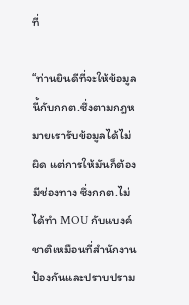ที่

“ท่านยินดีที่จะให้ข้อมูลนี้กับกกต.ซึ่งตามกฎหมายเรารับข้อมูลได้ไม่ผิด แต่การให้มันก็ต้องมีช่องทาง ซึ่งกกต.ไม่ได้ทำ MOU กับแบงค์ชาติเหมือนที่สำนักงานป้องกันและปราบปราม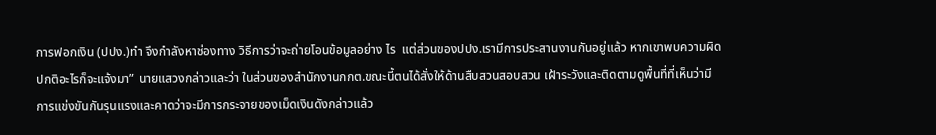การฟอกเงิน (ปปง.)ทำ จึงกำลังหาช่องทาง วิธีการว่าจะถ่ายโอนข้อมูลอย่าง ไร  แต่ส่วนของปปง.เรามีการประสานงานกันอยู่แล้ว หากเขาพบความผิดปกติอะไรก็จะแจ้งมา” นายแสวงกล่าวและว่า ในส่วนของสำนักงานกกต.ขณะนี้ตนได้สั่งให้ด้านสืบสวนสอบสวน เฝ้าระวังและติดตามดูพื้นที่ที่เห็นว่ามีการแข่งขันกันรุนแรงและคาดว่าจะมีการกระจายของเม็ดเงินดังกล่าวแล้ว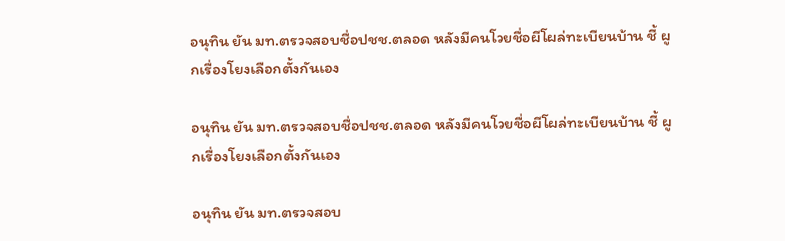อนุทิน ยัน มท.ตรวจสอบชื่อปชช.ตลอด หลังมีคนโวยชื่อผีโผล่ทะเบียนบ้าน ชี้ ผูกเรื่องโยงเลือกตั้งกันเอง

อนุทิน ยัน มท.ตรวจสอบชื่อปชช.ตลอด หลังมีคนโวยชื่อผีโผล่ทะเบียนบ้าน ชี้ ผูกเรื่องโยงเลือกตั้งกันเอง

อนุทิน ยัน มท.ตรวจสอบ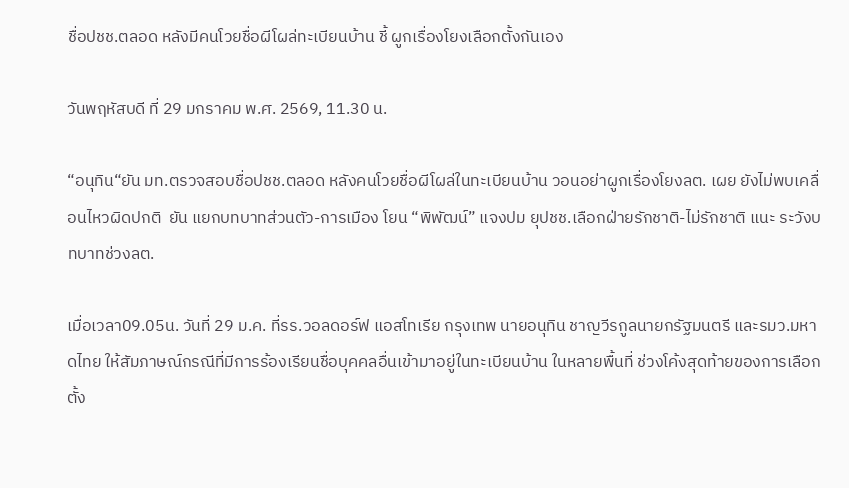ชื่อปชช.ตลอด หลังมีคนโวยชื่อผีโผล่ทะเบียนบ้าน ชี้ ผูกเรื่องโยงเลือกตั้งกันเอง

วันพฤหัสบดี ที่ 29 มกราคม พ.ศ. 2569, 11.30 น.

“อนุทิน“ยัน มท.ตรวจสอบชื่อปชช.ตลอด หลังคนโวยชื่อผีโผล่ในทะเบียนบ้าน วอนอย่าผูกเรื่องโยงลต. เผย ยังไม่พบเคลื่อนไหวผิดปกติ  ยัน แยกบทบาทส่วนตัว-การเมือง โยน “พิพัฒน์” แจงปม ยุปชช.เลือกฝ่ายรักชาติ-ไม่รักชาติ แนะ ระวังบทบาทช่วงลต.

เมื่อเวลา09.05น. วันที่ 29 ม.ค. ที่รร.วอลดอร์ฟ แอสโทเรีย กรุงเทพ นายอนุทิน ชาญวีรกูลนายกรัฐมนตรี และรมว.มหาดไทย ให้สัมภาษณ์กรณีที่มีการร้องเรียนชื่อบุคคลอื่นเข้ามาอยู่ในทะเบียนบ้าน ในหลายพื้นที่ ช่วงโค้งสุดท้ายของการเลือกตั้ง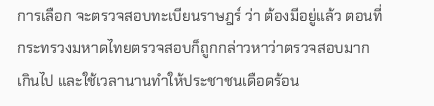การเลือก จะตรวจสอบทะเบียนราษฎร์ ว่า ต้องมีอยู่แล้ว ตอนที่กระทรวงมหาดไทยตรวจสอบก็ถูกกล่าวหาว่าตรวจสอบมากเกินไป และใช้เวลานานทำให้ประชาชนเดือดร้อน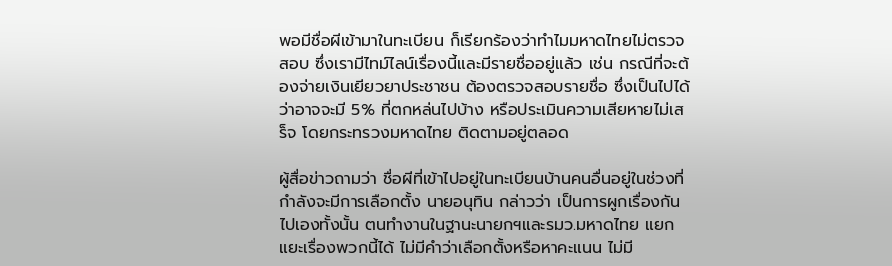พอมีชื่อผีเข้ามาในทะเบียน ก็เรียกร้องว่าทำไมมหาดไทยไม่ตรวจสอบ ซึ่งเรามีไทม์ไลน์เรื่องนี้และมีรายชื่ออยู่แล้ว เช่น กรณีที่จะต้องจ่ายเงินเยียวยาประชาชน ต้องตรวจสอบรายชื่อ ซึ่งเป็นไปได้ว่าอาจจะมี 5% ที่ตกหล่นไปบ้าง หรือประเมินความเสียหายไม่เสร็จ โดยกระทรวงมหาดไทย ติดตามอยู่ตลอด

ผู้สื่อข่าวถามว่า ชื่อผีที่เข้าไปอยู่ในทะเบียนบ้านคนอื่นอยู่ในช่วงที่กำลังจะมีการเลือกตั้ง นายอนุทิน กล่าวว่า เป็นการผูกเรื่องกันไปเองทั้งนั้น ตนทำงานในฐานะนายกฯและรมว.มหาดไทย แยกแยะเรื่องพวกนี้ได้ ไม่มีคำว่าเลือกตั้งหรือหาคะแนน ไม่มี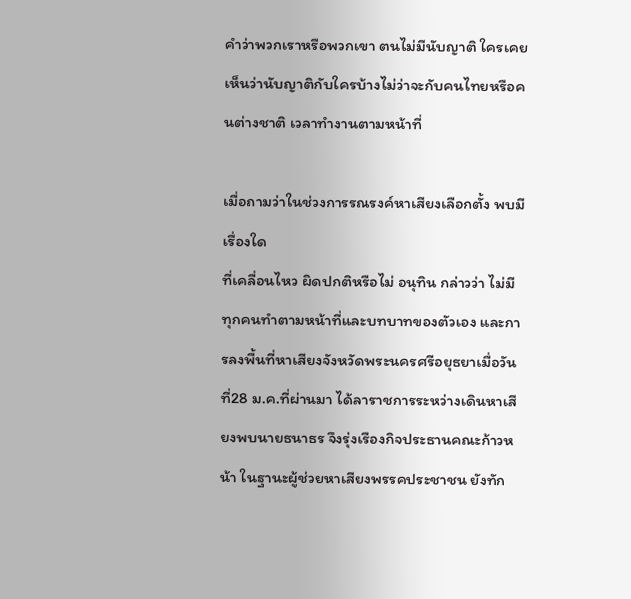คำว่าพวกเราหรือพวกเขา ตนไม่มีนับญาติ ใครเคยเห็นว่านับญาติกับใครบ้างไม่ว่าจะกับคนไทยหรือคนต่างชาติ เวลาทำงานตามหน้าที่

เมื่อถามว่าในช่วงการรณรงค์หาเสียงเลือกตั้ง พบมีเรื่องใด
ที่เคลื่อนไหว ผิดปกติหรือไม่ อนุทิน กล่าวว่า ไม่มี ทุกคนทำตามหน้าที่และบทบาทของตัวเอง และการลงพื้นที่หาเสียงจังหวัดพระนครศรีอยุธยาเมื่อวันที่28 ม.ค.ที่ผ่านมา ได้ลาราชการระหว่างเดินหาเสียงพบนายธนาธร จึงรุ่งเรืองกิจประธานคณะก้าวหน้า ในฐานะผู้ช่วยหาเสียงพรรคประชาชน ยังทัก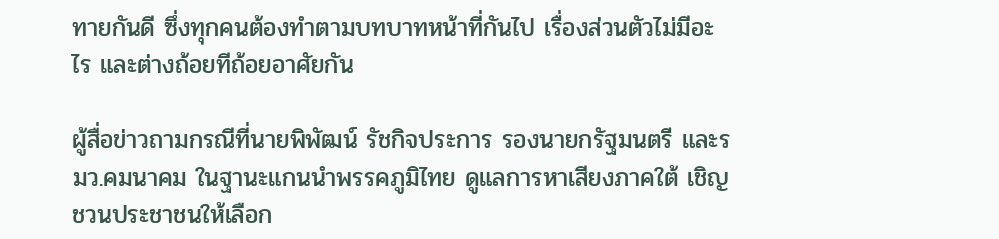ทายกันดี ซึ่งทุกคนต้องทำตามบทบาทหน้าที่กันไป เรื่องส่วนตัวไม่มีอะไร และต่างถ้อยทีถ้อยอาศัยกัน

ผู้สื่อข่าวถามกรณีที่นายพิพัฒน์ รัชกิจประการ รองนายกรัฐมนตรี และรมว.คมนาคม ในฐานะแกนนำพรรคภูมิไทย ดูแลการหาเสียงภาคใต้ เชิญชวนประชาชนให้เลือก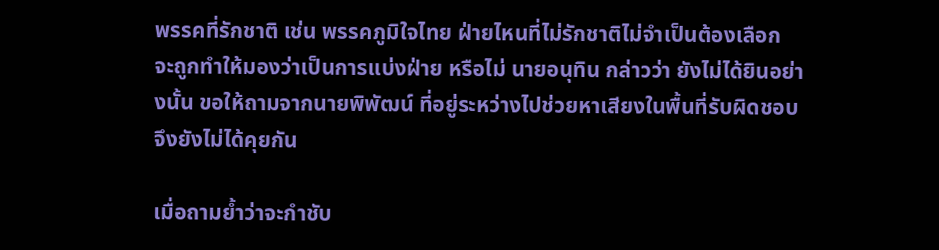พรรคที่รักชาติ เช่น พรรคภูมิใจไทย ฝ่ายไหนที่ไม่รักชาติไม่จำเป็นต้องเลือก  จะถูกทำให้มองว่าเป็นการแบ่งฝ่าย หรือไม่ นายอนุทิน กล่าวว่า ยังไม่ได้ยินอย่างนั้น ขอให้ถามจากนายพิพัฒน์ ที่อยู่ระหว่างไปช่วยหาเสียงในพื้นที่รับผิดชอบ จึงยังไม่ได้คุยกัน

เมื่อถามย้ำว่าจะกำชับ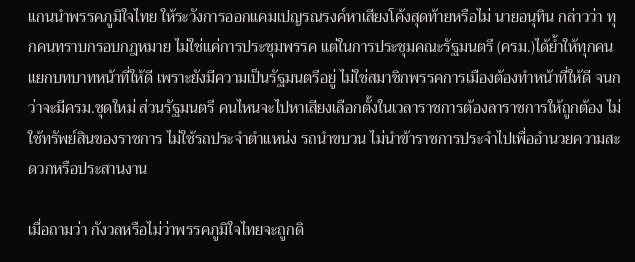แกนนำพรรคภูมิใจไทย ให้ระวังการออกแคมเปญรณรงค์หาเสียงโค้งสุดท้ายหรือไม่ นายอนุทิน กล่าวว่า ทุกคนทราบกรอบกฎหมาย ไม่ใช่แค่การประชุมพรรค แต่ในการประชุมคณะรัฐมนตรี (ครม.)ได้ย้ำให้ทุกคนแยกบทบาทหน้าที่ให้ดี เพราะยังมีความเป็นรัฐมนตรีอยู่ ไม่ใช่สมาชิกพรรคการเมืองต้องทำหน้าที่ให้ดี จนกว่าจะมีครม.ชุดใหม่ ส่วนรัฐมนตรี คนไหนจะไปหาเสียงเลือกตั้งในเวลาราชการต้องลาราชการให้ถูกต้อง ไม่ใช้ทรัพย์สินของราชการ ไม่ใช้รถประจำตำแหน่ง รถนำขบวน ไม่นำข้าราชการประจำไปเพื่ออำนวยความสะดวกหรือประสานงาน

เมื่อถามว่า กังวลหรือไม่ว่าพรรคภูมิใจไทยจะถูกดิ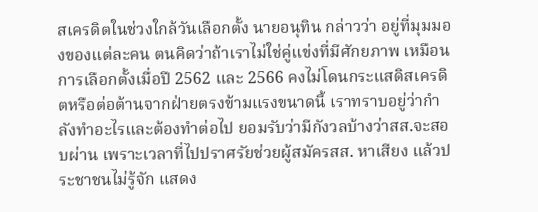สเครดิตในช่วงใกล้วันเลือกตั้ง นายอนุทิน กล่าวว่า อยู่ที่มุมมองของแต่ละคน ตนคิดว่าถ้าเราไม่ใช่คู่แข่งที่มีศักยภาพ เหมือนการเลือกตั้งเมื่อปี 2562 และ 2566 คงไม่โดนกระแสดิสเครดิตหรือต่อต้านจากฝ่ายตรงข้ามแรงขนาดนี้ เราทราบอยู่ว่ากำลังทำอะไรและต้องทำต่อไป ยอมรับว่ามีกังวลบ้างว่าสส.จะสอบผ่าน เพราะเวลาที่ไปปราศรัยช่วยผู้สมัครสส. หาเสียง แล้วประชาชนไม่รู้จัก แสดง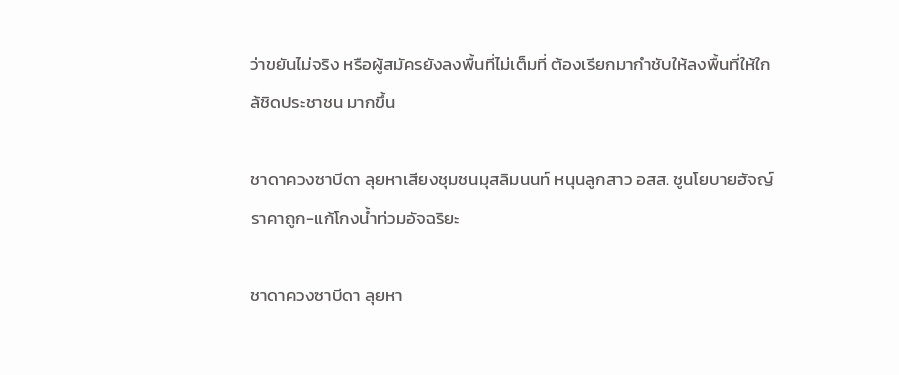ว่าขยันไม่จริง หรือผู้สมัครยังลงพื้นที่ไม่เต็มที่ ต้องเรียกมากำชับให้ลงพื้นที่ให้ใกล้ชิดประชาชน มากขึ้น

ชาดาควงซาบีดา ลุยหาเสียงชุมชนมุสลิมนนท์ หนุนลูกสาว อสส. ชูนโยบายฮัจญ์ราคาถูก-แก้โกงน้ำท่วมอัจฉริยะ

ชาดาควงซาบีดา ลุยหา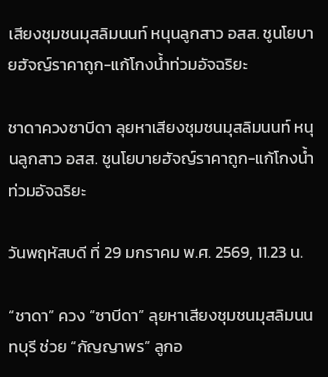เสียงชุมชนมุสลิมนนท์ หนุนลูกสาว อสส. ชูนโยบายฮัจญ์ราคาถูก-แก้โกงน้ำท่วมอัจฉริยะ

ชาดาควงซาบีดา ลุยหาเสียงชุมชนมุสลิมนนท์ หนุนลูกสาว อสส. ชูนโยบายฮัจญ์ราคาถูก-แก้โกงน้ำท่วมอัจฉริยะ

วันพฤหัสบดี ที่ 29 มกราคม พ.ศ. 2569, 11.23 น.

“ชาดา” ควง “ซาบีดา” ลุยหาเสียงชุมชนมุสลิมนนทบุรี ช่วย “กัญญาพร” ลูกอ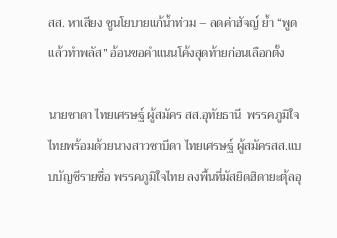สส. หาเสียง ชูนโยบายแก้น้ำท่วม – ลดค่าฮัจญ์ ย้ำ “พูดแล้วทำพลัส” อ้อนขอคำแนนโค้งสุดท้ายก่อนเลือกตั้ง

นายชาดา ไทยเศรษฐ์ ผู้สมัคร สส.อุทัยธานี  พรรคภูมิใจไทยพร้อมด้วยนางสาวซาบีดา ไทยเศรษฐ์ ผู้สมัครสส.แบบบัญชีรายชื่อ พรรคภูมิใจไทย ลงพื้นที่มัสยิดฮิดายะตุ้ลอุ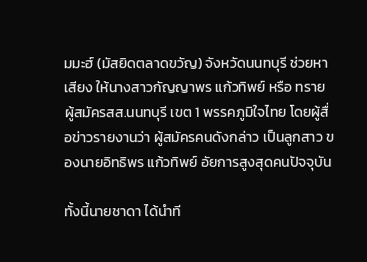มมะฮ์ (มัสยิดตลาดขวัญ) จังหวัดนนทบุรี ช่วยหาเสียง ให้นางสาวกัญญาพร แก้วทิพย์ หรือ ทราย ผู้สมัครสส.นนทบุรี เขต 1 พรรคภูมิใจไทย โดยผู้สื่อข่าวรายงานว่า ผู้สมัครคนดังกล่าว เป็นลูกสาว ของนายอิทธิพร แก้วทิพย์ อัยการสูงสุดคนปัจจุบัน

ทั้งนี้นายชาดา ได้นำที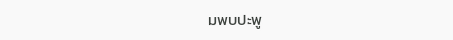มพบปะพู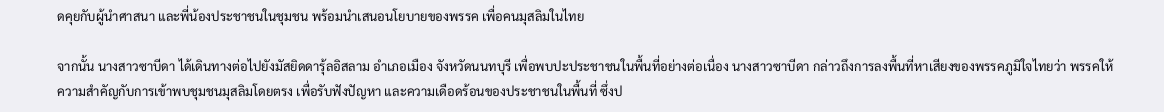ดคุยกับผู้นำศาสนา และพี่น้องประชาชนในชุมชน พร้อมนำเสนอนโยบายของพรรค เพื่อคนมุสลิมในไทย

จากนั้น นางสาวซาบีดา ได้เดินทางต่อไปยังมัสยิดดารุ้ลอิสลาม อำเภอเมือง จังหวัดนนทบุรี เพื่อพบปะประชาชนในพื้นที่อย่างต่อเนื่อง นางสาวซาบีดา กล่าวถึงการลงพื้นที่หาเสียงของพรรคภูมิใจไทยว่า พรรคให้ความสำคัญกับการเข้าพบชุมชนมุสลิมโดยตรง เพื่อรับฟังปัญหา และความเดือดร้อนของประชาชนในพื้นที่ ซึ่งป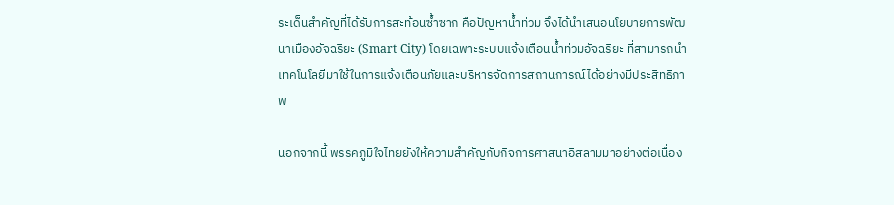ระเด็นสำคัญที่ได้รับการสะท้อนซ้ำซาก คือปัญหาน้ำท่วม จึงได้นำเสนอนโยบายการพัฒนาเมืองอัจฉริยะ (Smart City) โดยเฉพาะระบบแจ้งเตือนน้ำท่วมอัจฉริยะ ที่สามารถนำเทคโนโลยีมาใช้ในการแจ้งเตือนภัยและบริหารจัดการสถานการณ์ได้อย่างมีประสิทธิภาพ

นอกจากนี้ พรรคภูมิใจไทยยังให้ความสำคัญกับกิจการศาสนาอิสลามมาอย่างต่อเนื่อง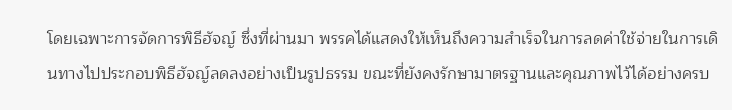โดยเฉพาะการจัดการพิธีฮัจญ์ ซึ่งที่ผ่านมา พรรคได้แสดงให้เห็นถึงความสำเร็จในการลดค่าใช้จ่ายในการเดินทางไปประกอบพิธีฮัจญ์ลดลงอย่างเป็นรูปธรรม ขณะที่ยังคงรักษามาตรฐานและคุณภาพไว้ได้อย่างครบ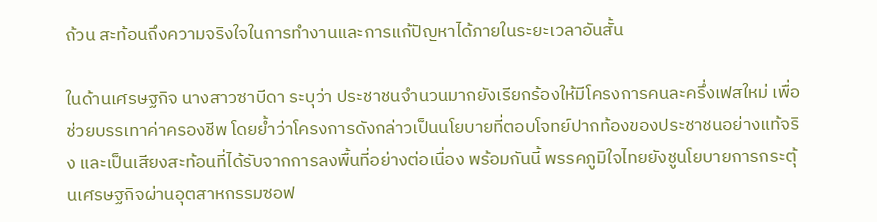ถ้วน สะท้อนถึงความจริงใจในการทำงานและการแก้ปัญหาได้ภายในระยะเวลาอันสั้น

ในด้านเศรษฐกิจ นางสาวซาบีดา ระบุว่า ประชาชนจำนวนมากยังเรียกร้องให้มีโครงการคนละครึ่งเฟสใหม่ เพื่อช่วยบรรเทาค่าครองชีพ โดยย้ำว่าโครงการดังกล่าวเป็นนโยบายที่ตอบโจทย์ปากท้องของประชาชนอย่างแท้จริง และเป็นเสียงสะท้อนที่ได้รับจากการลงพื้นที่อย่างต่อเนื่อง พร้อมกันนี้ พรรคภูมิใจไทยยังชูนโยบายการกระตุ้นเศรษฐกิจผ่านอุตสาหกรรมซอฟ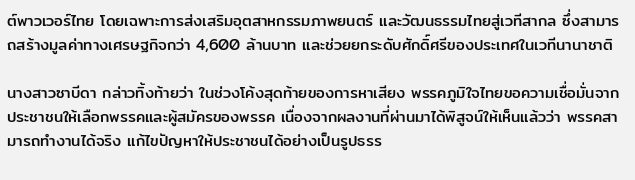ต์พาวเวอร์ไทย โดยเฉพาะการส่งเสริมอุตสาหกรรมภาพยนตร์ และวัฒนธรรมไทยสู่เวทีสากล ซึ่งสามารถสร้างมูลค่าทางเศรษฐกิจกว่า 4,600 ล้านบาท และช่วยยกระดับศักดิ์ศรีของประเทศในเวทีนานาชาติ

นางสาวซาบีดา กล่าวทิ้งท้ายว่า ในช่วงโค้งสุดท้ายของการหาเสียง พรรคภูมิใจไทยขอความเชื่อมั่นจากประชาชนให้เลือกพรรคและผู้สมัครของพรรค เนื่องจากผลงานที่ผ่านมาได้พิสูจน์ให้เห็นแล้วว่า พรรคสามารถทำงานได้จริง แก้ไขปัญหาให้ประชาชนได้อย่างเป็นรูปธรร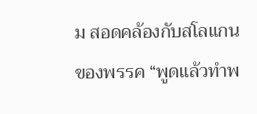ม สอดคล้องกับสโลแกนของพรรค “พูดแล้วทำพ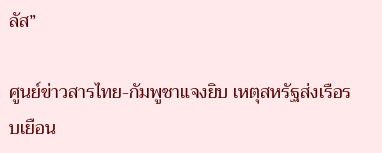ลัส”

ศูนย์ข่าวสารไทย-กัมพูชาแจงยิบ เหตุสหรัฐส่งเรือรบเยือน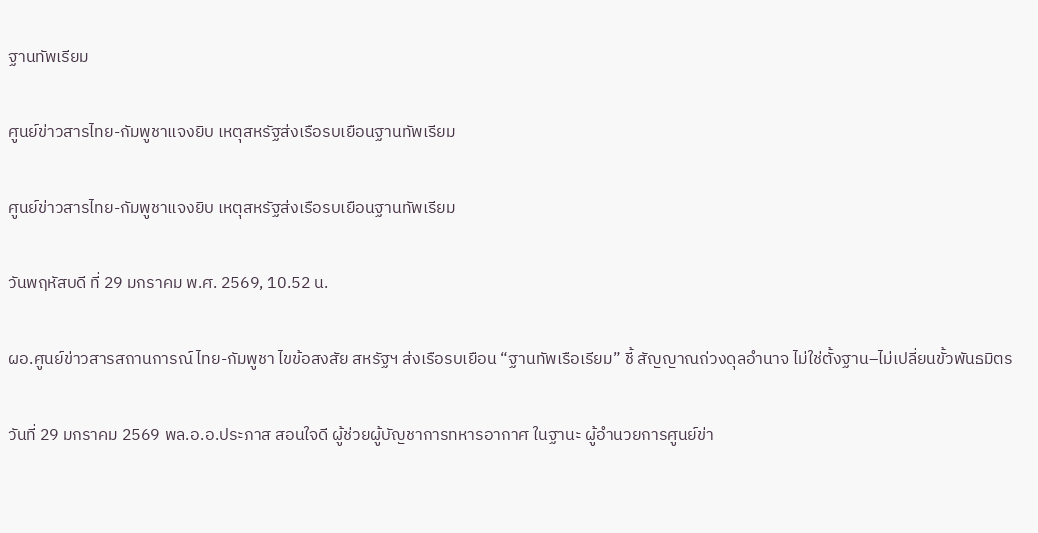ฐานทัพเรียม

ศูนย์ข่าวสารไทย-กัมพูชาแจงยิบ เหตุสหรัฐส่งเรือรบเยือนฐานทัพเรียม

ศูนย์ข่าวสารไทย-กัมพูชาแจงยิบ เหตุสหรัฐส่งเรือรบเยือนฐานทัพเรียม

วันพฤหัสบดี ที่ 29 มกราคม พ.ศ. 2569, 10.52 น.

ผอ.ศูนย์ข่าวสารสถานการณ์ ไทย-กัมพูชา ไขข้อสงสัย สหรัฐฯ ส่งเรือรบเยือน “ฐานทัพเรือเรียม” ชี้ สัญญาณถ่วงดุลอำนาจ ไม่ใช่ตั้งฐาน–ไม่เปลี่ยนขั้วพันธมิตร

วันที่ 29 มกราคม 2569 พล.อ.อ.ประภาส สอนใจดี ผู้ช่วยผู้บัญชาการทหารอากาศ ในฐานะ ผู้อำนวยการศูนย์ข่า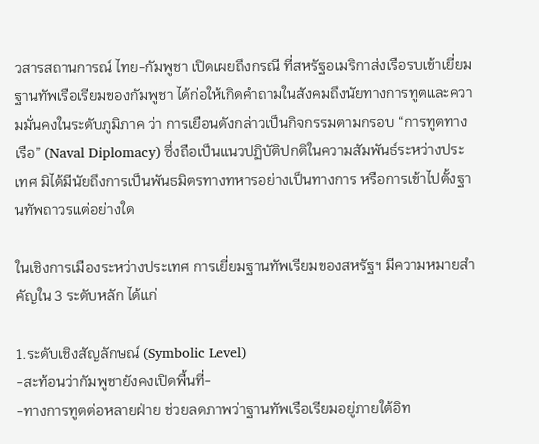วสารสถานการณ์ ไทย-กัมพูชา เปิดเผยถึงกรณี ที่สหรัฐอเมริกาส่งเรือรบเข้าเยี่ยมฐานทัพเรือเรียมของกัมพูชา ได้ก่อให้เกิดคำถามในสังคมถึงนัยทางการทูตและความมั่นคงในระดับภูมิภาค ว่า การเยือนดังกล่าวเป็นกิจกรรมตามกรอบ “การทูตทางเรือ” (Naval Diplomacy) ซึ่งถือเป็นแนวปฏิบัติปกติในความสัมพันธ์ระหว่างประเทศ มิได้มีนัยถึงการเป็นพันธมิตรทางทหารอย่างเป็นทางการ หรือการเข้าไปตั้งฐานทัพถาวรแต่อย่างใด

ในเชิงการเมืองระหว่างประเทศ การเยี่ยมฐานทัพเรียมของสหรัฐฯ มีความหมายสำคัญใน 3 ระดับหลัก ได้แก่

1.ระดับเชิงสัญลักษณ์ (Symbolic Level)
-สะท้อนว่ากัมพูชายังคงเปิดพื้นที่-
-ทางการทูตต่อหลายฝ่าย ช่วยลดภาพว่าฐานทัพเรือเรียมอยู่ภายใต้อิท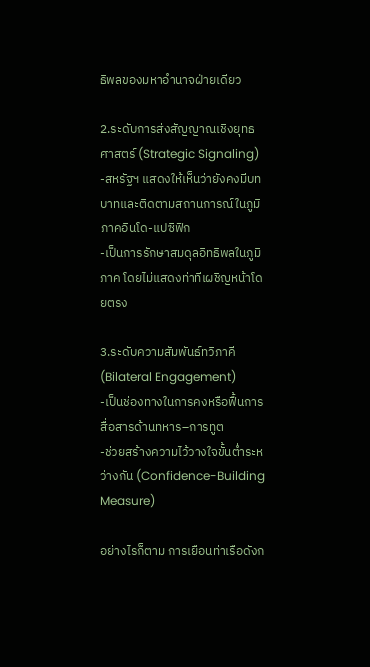ธิพลของมหาอำนาจฝ่ายเดียว

2.ระดับการส่งสัญญาณเชิงยุทธศาสตร์ (Strategic Signaling)
-สหรัฐฯ แสดงให้เห็นว่ายังคงมีบทบาทและติดตามสถานการณ์ในภูมิภาคอินโด-แปซิฟิก
-เป็นการรักษาสมดุลอิทธิพลในภูมิภาค โดยไม่แสดงท่าทีเผชิญหน้าโดยตรง

3.ระดับความสัมพันธ์ทวิภาคี (Bilateral Engagement)
-เป็นช่องทางในการคงหรือฟื้นการสื่อสารด้านทหาร–การทูต
-ช่วยสร้างความไว้วางใจขั้นต่ำระหว่างกัน (Confidence-Building Measure)

อย่างไรก็ตาม การเยือนท่าเรือดังก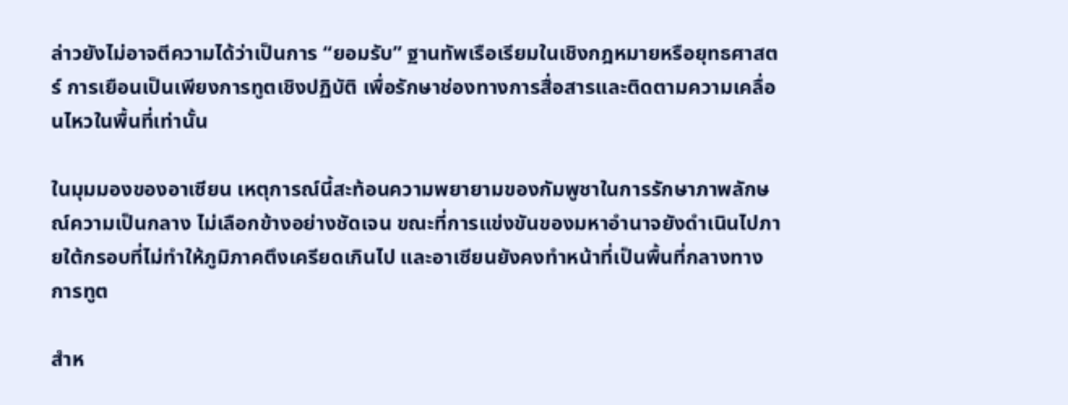ล่าวยังไม่อาจตีความได้ว่าเป็นการ “ยอมรับ” ฐานทัพเรือเรียมในเชิงกฎหมายหรือยุทธศาสตร์ การเยือนเป็นเพียงการทูตเชิงปฏิบัติ เพื่อรักษาช่องทางการสื่อสารและติดตามความเคลื่อนไหวในพื้นที่เท่านั้น

ในมุมมองของอาเซียน เหตุการณ์นี้สะท้อนความพยายามของกัมพูชาในการรักษาภาพลักษณ์ความเป็นกลาง ไม่เลือกข้างอย่างชัดเจน ขณะที่การแข่งขันของมหาอำนาจยังดำเนินไปภายใต้กรอบที่ไม่ทำให้ภูมิภาคตึงเครียดเกินไป และอาเซียนยังคงทำหน้าที่เป็นพื้นที่กลางทางการทูต

สำห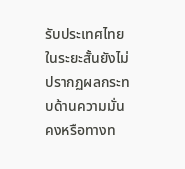รับประเทศไทย ในระยะสั้นยังไม่ปรากฏผลกระทบด้านความมั่นคงหรือทางท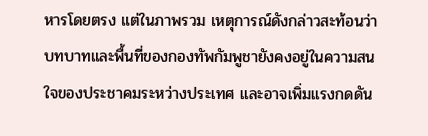หารโดยตรง แต่ในภาพรวม เหตุการณ์ดังกล่าวสะท้อนว่าบทบาทและพื้นที่ของกองทัพกัมพูชายังคงอยู่ในความสนใจของประชาคมระหว่างประเทศ และอาจเพิ่มแรงกดดัน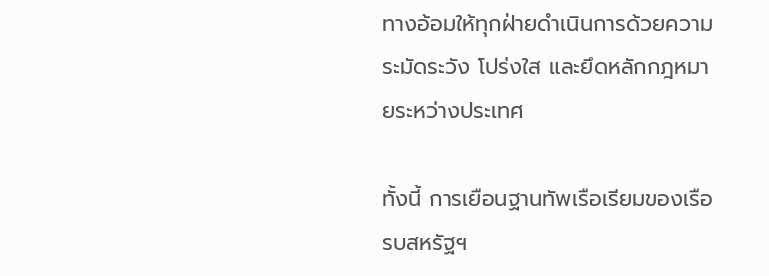ทางอ้อมให้ทุกฝ่ายดำเนินการด้วยความระมัดระวัง โปร่งใส และยึดหลักกฎหมายระหว่างประเทศ

ทั้งนี้ การเยือนฐานทัพเรือเรียมของเรือรบสหรัฐฯ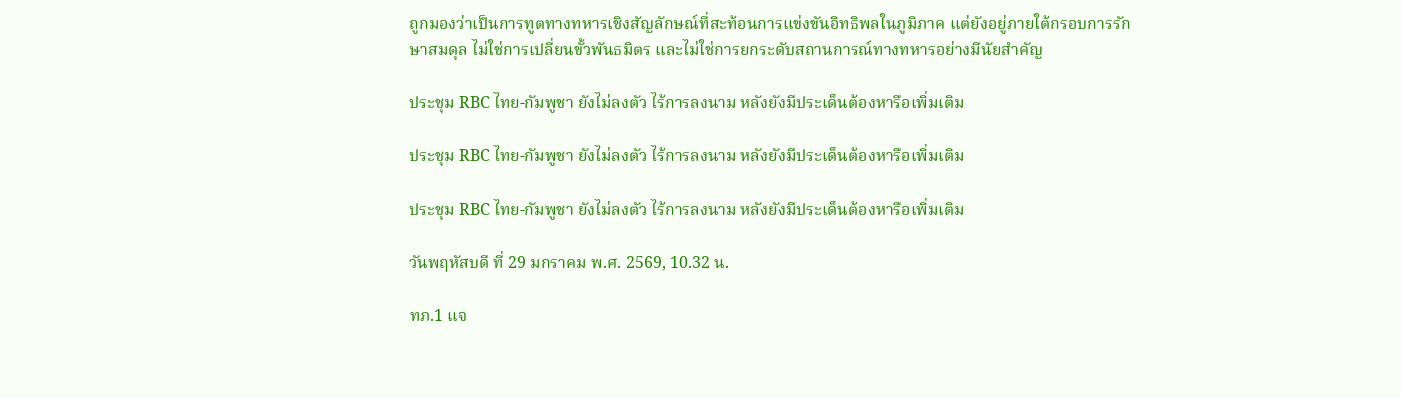ถูกมองว่าเป็นการทูตทางทหารเชิงสัญลักษณ์ที่สะท้อนการแข่งขันอิทธิพลในภูมิภาค แต่ยังอยู่ภายใต้กรอบการรักษาสมดุล ไม่ใช่การเปลี่ยนขั้วพันธมิตร และไม่ใช่การยกระดับสถานการณ์ทางทหารอย่างมีนัยสำคัญ

ประชุม RBC ไทย-กัมพูชา ยังไม่ลงตัว ไร้การลงนาม หลังยังมีประเด็นต้องหารือเพิ่มเติม

ประชุม RBC ไทย-กัมพูชา ยังไม่ลงตัว ไร้การลงนาม หลังยังมีประเด็นต้องหารือเพิ่มเติม

ประชุม RBC ไทย-กัมพูชา ยังไม่ลงตัว ไร้การลงนาม หลังยังมีประเด็นต้องหารือเพิ่มเติม

วันพฤหัสบดี ที่ 29 มกราคม พ.ศ. 2569, 10.32 น.

ทภ.1 แจ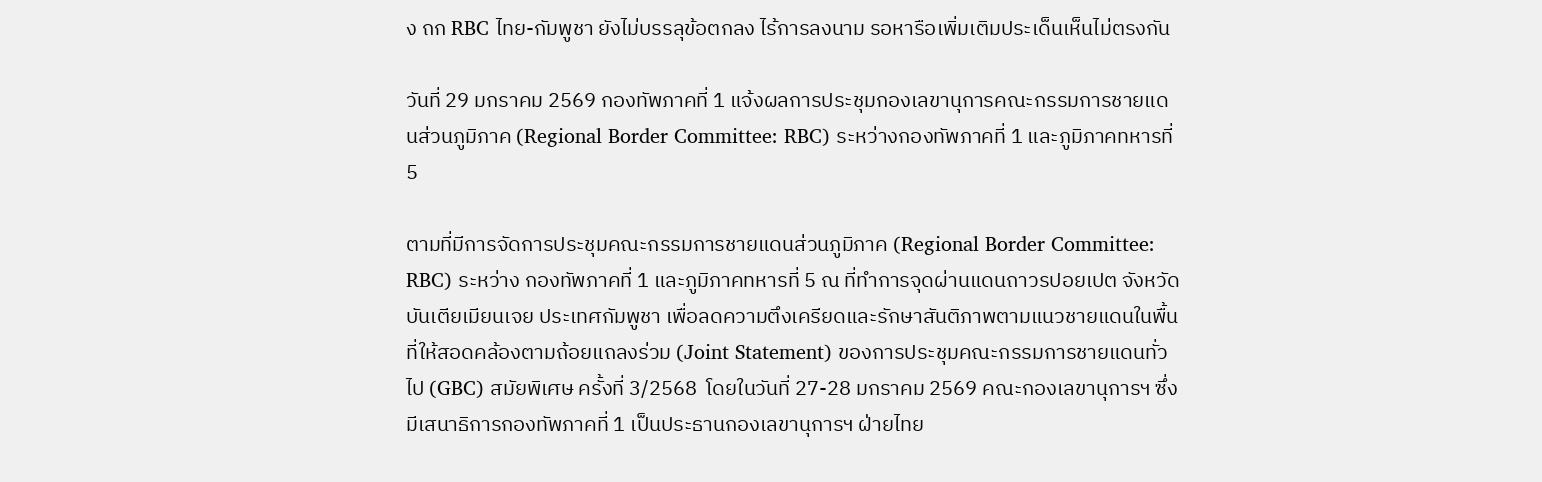ง ถก RBC ไทย-กัมพูชา ยังไม่บรรลุข้อตกลง ไร้การลงนาม รอหารือเพิ่มเติมประเด็นเห็นไม่ตรงกัน

วันที่ 29 มกราคม 2569 กองทัพภาคที่ 1 แจ้งผลการประชุมกองเลขานุการคณะกรรมการชายแดนส่วนภูมิภาค (Regional Border Committee: RBC) ระหว่างกองทัพภาคที่ 1 และภูมิภาคทหารที่ 5

ตามที่มีการจัดการประชุมคณะกรรมการชายแดนส่วนภูมิภาค (Regional Border Committee: RBC) ระหว่าง กองทัพภาคที่ 1 และภูมิภาคทหารที่ 5 ณ ที่ทำการจุดผ่านแดนถาวรปอยเปต จังหวัดบันเตียเมียนเจย ประเทศกัมพูชา เพื่อลดความตึงเครียดและรักษาสันติภาพตามแนวชายแดนในพื้นที่ให้สอดคล้องตามถ้อยแถลงร่วม (Joint Statement) ของการประชุมคณะกรรมการชายแดนทั่วไป (GBC) สมัยพิเศษ ครั้งที่ 3/2568  โดยในวันที่ 27-28 มกราคม 2569 คณะกองเลขานุการฯ ซึ่งมีเสนาธิการกองทัพภาคที่ 1 เป็นประธานกองเลขานุการฯ ฝ่ายไทย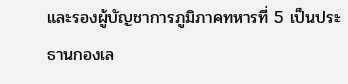และรองผู้บัญชาการภูมิภาคทหารที่ 5 เป็นประธานกองเล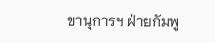ขานุการฯ ฝ่ายกัมพู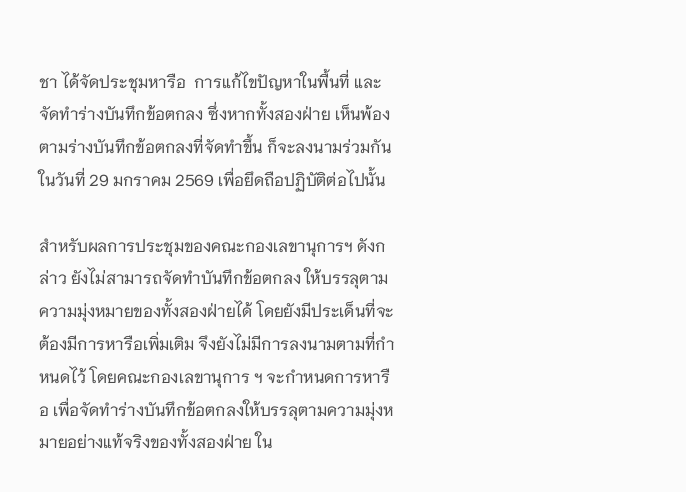ชา ได้จัดประชุมหารือ  การแก้ไขปัญหาในพื้นที่ และจัดทำร่างบันทึกข้อตกลง ซึ่งหากทั้งสองฝ่าย เห็นพ้องตามร่างบันทึกข้อตกลงที่จัดทำขึ้น ก็จะลงนามร่วมกัน ในวันที่ 29 มกราคม 2569 เพื่อยึดถือปฏิบัติต่อไปนั้น

สำหรับผลการประชุมของคณะกองเลขานุการฯ ดังกล่าว ยังไม่สามารถจัดทำบันทึกข้อตกลง ให้บรรลุตามความมุ่งหมายของทั้งสองฝ่ายได้ โดยยังมีประเด็นที่จะต้องมีการหารือเพิ่มเติม จึงยังไม่มีการลงนามตามที่กำหนดไว้ โดยคณะกองเลขานุการ ฯ จะกำหนดการหารือ เพื่อจัดทำร่างบันทึกข้อตกลงให้บรรลุตามความมุ่งหมายอย่างแท้จริงของทั้งสองฝ่าย ใน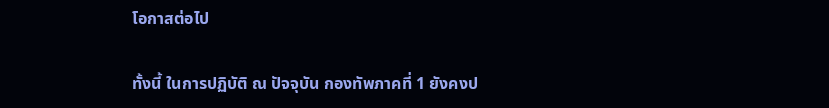โอกาสต่อไป

ทั้งนี้ ในการปฏิบัติ ณ ปัจจุบัน กองทัพภาคที่ 1 ยังคงป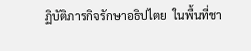ฏิบัติภารกิจรักษาอธิปไตย  ในพื้นที่ชา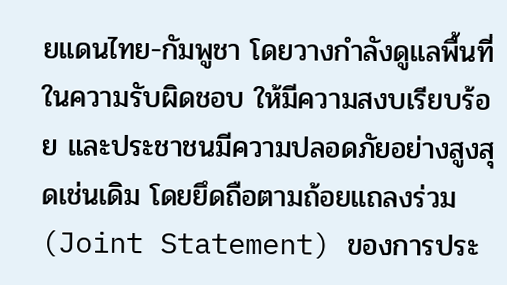ยแดนไทย-กัมพูชา โดยวางกำลังดูแลพื้นที่ในความรับผิดชอบ ให้มีความสงบเรียบร้อย และประชาชนมีความปลอดภัยอย่างสูงสุดเช่นเดิม โดยยึดถือตามถ้อยแถลงร่วม(Joint Statement) ของการประ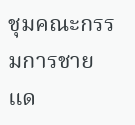ชุมคณะกรรมการชายแด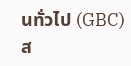นทั่วไป (GBC) ส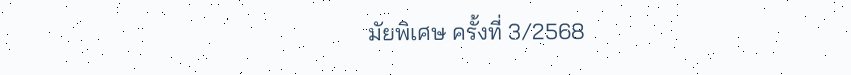มัยพิเศษ ครั้งที่ 3/2568